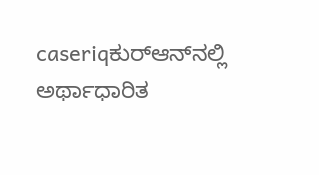caseriqಕುರ್‌ಆನ್‌ನಲ್ಲಿ ಅರ್ಥಾಧಾರಿತ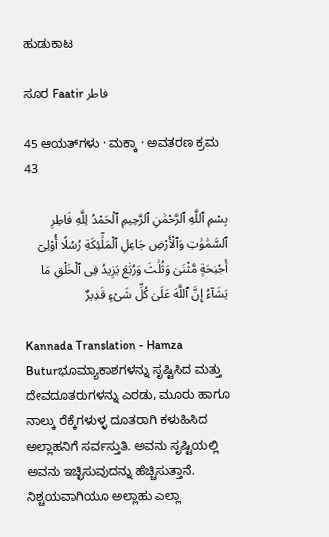ಹುಡುಕಾಟ

ಸೂರ Faatir فاطر

45 ಆಯತ್‌ಗಳು · ಮಕ್ಕಾ · ಅವತರಣ ಕ್ರಮ 43

بِسْمِ ٱللَّهِ ٱلرَّحْمَٰنِ ٱلرَّحِيمِ ٱلْحَمْدُ لِلَّهِ فَاطِرِ ٱلسَّمَٰوَٰتِ وَٱلْأَرْضِ جَاعِلِ ٱلْمَلَٰٓئِكَةِ رُسُلًا أُو۟لِىٓ أَجْنِحَةٍ مَّثْنَىٰ وَثُلَٰثَ وَرُبَٰعَ يَزِيدُ فِى ٱلْخَلْقِ مَا يَشَآءُ إِنَّ ٱللَّهَ عَلَىٰ كُلِّ شَىْءٍ قَدِيرٌ

Kannada Translation - Hamza Buturಭೂಮ್ಯಾಕಾಶಗಳನ್ನು ಸೃಷ್ಟಿಸಿದ ಮತ್ತು ದೇವದೂತರು‍ಗಳನ್ನು ಎರಡು, ಮೂರು ಹಾಗೂ ನಾಲ್ಕು ರೆಕ್ಕೆಗಳುಳ್ಳ ದೂತರಾಗಿ ಕಳುಹಿಸಿದ ಅಲ್ಲಾಹನಿಗೆ ಸರ್ವಸ್ತುತಿ. ಅವನು ಸೃಷ್ಟಿಯಲ್ಲಿ ಅವನು ಇಚ್ಛಿಸುವುದನ್ನು ಹೆಚ್ಚಿಸುತ್ತಾನೆ. ನಿಶ್ಚಯವಾಗಿಯೂ ಅಲ್ಲಾಹು ಎಲ್ಲಾ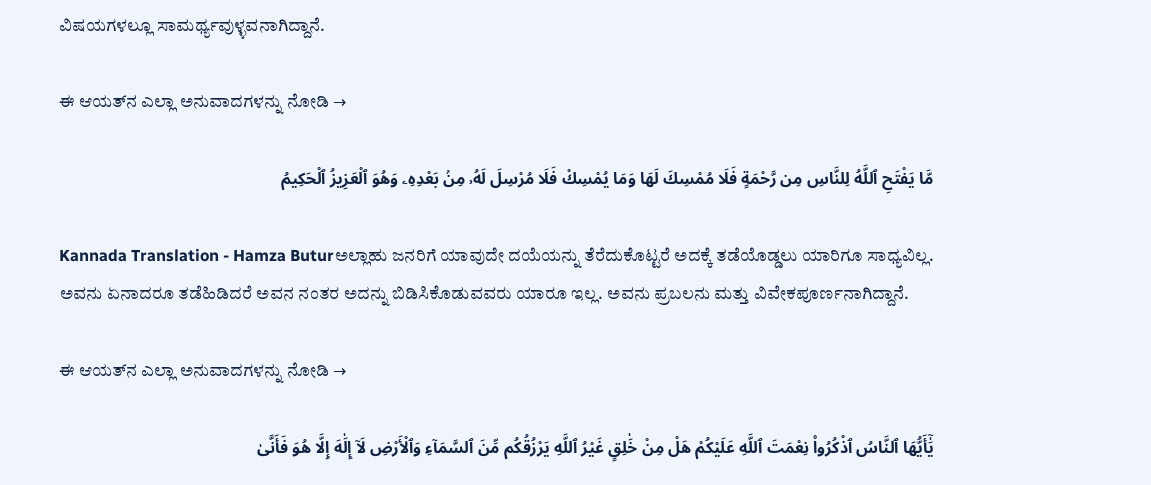ವಿಷಯಗಳಲ್ಲೂ ಸಾಮರ್ಥ್ಯವುಳ್ಳವನಾಗಿದ್ದಾನೆ.

ಈ ಆಯತ್‌ನ ಎಲ್ಲಾ ಅನುವಾದಗಳನ್ನು ನೋಡಿ →

مَّا يَفْتَحِ ٱللَّهُ لِلنَّاسِ مِن رَّحْمَةٍ فَلَا مُمْسِكَ لَهَا وَمَا يُمْسِكْ فَلَا مُرْسِلَ لَهُۥ مِنۢ بَعْدِهِۦ وَهُوَ ٱلْعَزِيزُ ٱلْحَكِيمُ

Kannada Translation - Hamza Buturಅಲ್ಲಾಹು ಜನರಿಗೆ ಯಾವುದೇ ದಯೆಯನ್ನು ತೆರೆದುಕೊಟ್ಟರೆ ಅದಕ್ಕೆ ತಡೆಯೊಡ್ಡಲು ಯಾರಿಗೂ ಸಾಧ್ಯವಿಲ್ಲ. ಅವನು ಏನಾದರೂ ತಡೆಹಿಡಿದರೆ ಅವನ ನಂತರ ಅದನ್ನು ಬಿಡಿಸಿಕೊಡುವವರು ಯಾರೂ ಇಲ್ಲ. ಅವನು ಪ್ರಬಲನು ಮತ್ತು ವಿವೇಕಪೂರ್ಣನಾಗಿದ್ದಾನೆ.

ಈ ಆಯತ್‌ನ ಎಲ್ಲಾ ಅನುವಾದಗಳನ್ನು ನೋಡಿ →

يَٰٓأَيُّهَا ٱلنَّاسُ ٱذْكُرُوا۟ نِعْمَتَ ٱللَّهِ عَلَيْكُمْ هَلْ مِنْ خَٰلِقٍ غَيْرُ ٱللَّهِ يَرْزُقُكُم مِّنَ ٱلسَّمَآءِ وَٱلْأَرْضِ لَآ إِلَٰهَ إِلَّا هُوَ فَأَنَّىٰ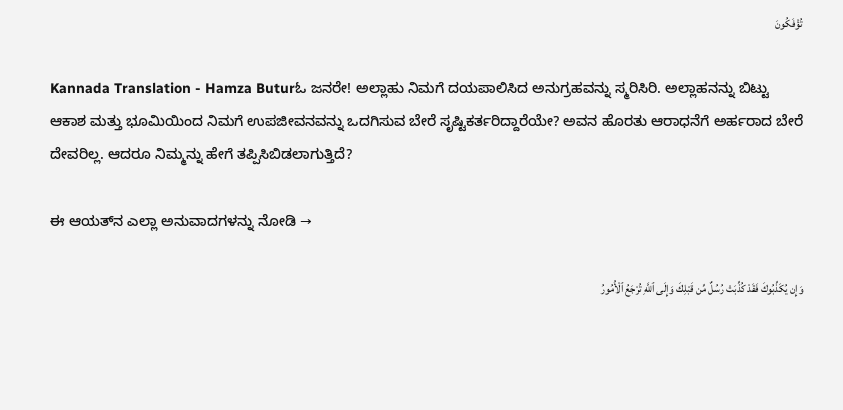تُؤْفَكُونَ

Kannada Translation - Hamza Buturಓ ಜನರೇ! ಅಲ್ಲಾಹು ನಿಮಗೆ ದಯಪಾಲಿಸಿದ ಅನುಗ್ರಹವನ್ನು ಸ್ಮರಿಸಿರಿ. ಅಲ್ಲಾಹನನ್ನು ಬಿಟ್ಟು ಆಕಾಶ ಮತ್ತು ಭೂಮಿಯಿಂದ ನಿಮಗೆ ಉಪಜೀವನವನ್ನು ಒದಗಿಸುವ ಬೇರೆ ಸೃಷ್ಟಿಕರ್ತರಿದ್ದಾರೆಯೇ? ಅವನ ಹೊರತು ಆರಾಧನೆಗೆ ಅರ್ಹರಾದ ಬೇರೆ ದೇವರಿಲ್ಲ. ಆದರೂ ನಿಮ್ಮನ್ನು ಹೇಗೆ ತಪ್ಪಿಸಿಬಿಡಲಾಗುತ್ತಿದೆ?

ಈ ಆಯತ್‌ನ ಎಲ್ಲಾ ಅನುವಾದಗಳನ್ನು ನೋಡಿ →

وَإِن يُكَذِّبُوكَ فَقَدْ كُذِّبَتْ رُسُلٌ مِّن قَبْلِكَ وَإِلَى ٱللَّهِ تُرْجَعُ ٱلْأُمُورُ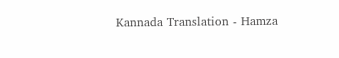Kannada Translation - Hamza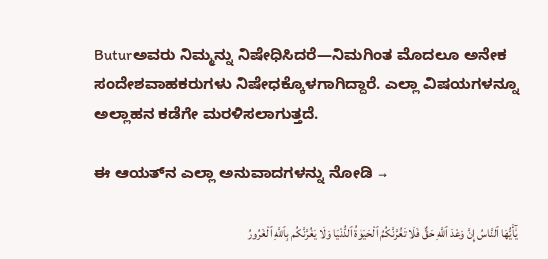Buturಅವರು ನಿಮ್ಮನ್ನು ನಿಷೇಧಿಸಿದರೆ—ನಿಮಗಿಂತ ಮೊದಲೂ ಅನೇಕ ಸಂದೇಶವಾಹಕರುಗಳು ನಿಷೇಧಕ್ಕೊಳಗಾಗಿದ್ದಾರೆ. ಎಲ್ಲಾ ವಿಷಯಗಳನ್ನೂ ಅಲ್ಲಾಹನ ಕಡೆಗೇ ಮರಳಿಸಲಾಗುತ್ತದೆ.

ಈ ಆಯತ್‌ನ ಎಲ್ಲಾ ಅನುವಾದಗಳನ್ನು ನೋಡಿ →

يَٰٓأَيُّهَا ٱلنَّاسُ إِنَّ وَعْدَ ٱللَّهِ حَقٌّ فَلَا تَغُرَّنَّكُمُ ٱلْحَيَوٰةُ ٱلدُّنْيَا وَلَا يَغُرَّنَّكُم بِٱللَّهِ ٱلْغَرُورُ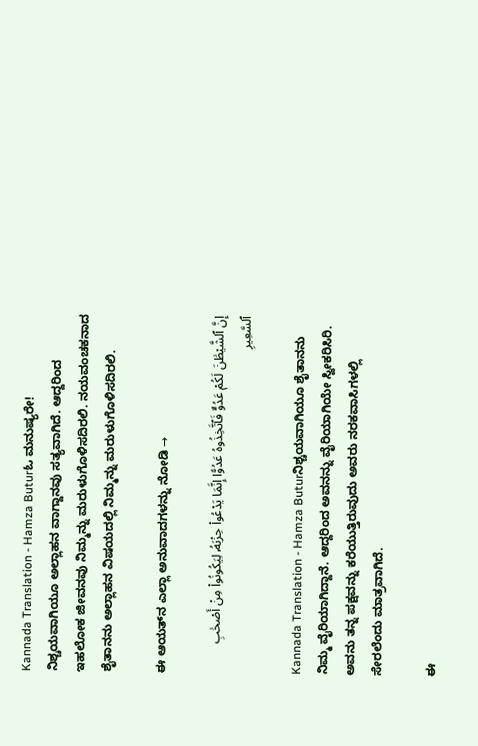Kannada Translation - Hamza Buturಓ ಮನುಷ್ಯರೇ! ನಿಶ್ಚಯವಾಗಿಯೂ ಅಲ್ಲಾಹನ ವಾಗ್ದಾನವು ಸತ್ಯವಾಗಿದೆ. ಆದ್ದರಿಂದ ಇಹಲೋಕ ಜೀವನವು ನಿಮ್ಮನ್ನು ಮರುಳುಗೊಳಿಸದಿರಲಿ. ನಯವಂಚಕನಾದ ಶೈತಾನನು ಅಲ್ಲಾಹನ ವಿಷಯದಲ್ಲಿ ನಿಮ್ಮನ್ನು ಮರುಳುಗೊಳಿಸದಿರಲಿ.

ಈ ಆಯತ್‌ನ ಎಲ್ಲಾ ಅನುವಾದಗಳನ್ನು ನೋಡಿ →

إِنَّ ٱلشَّيْطَٰنَ لَكُمْ عَدُوٌّ فَٱتَّخِذُوهُ عَدُوًّا إِنَّمَا يَدْعُوا۟ حِزْبَهُۥ لِيَكُونُوا۟ مِنْ أَصْحَٰبِ ٱلسَّعِيرِ

Kannada Translation - Hamza Buturನಿಶ್ಚಯವಾಗಿಯೂ ಶೈತಾನನು ನಿಮ್ಮ ವೈರಿಯಾಗಿದ್ದಾನೆ. ಆದ್ದರಿಂದ ಅವನನ್ನು ವೈರಿಯಾಗಿಯೇ ಸ್ವೀಕರಿಸಿರಿ. ಅವನು ತನ್ನ ಪಕ್ಷವನ್ನು ಕರೆಯುತ್ತಿರುವುದು ಅವರು ನರಕವಾಸಿಗಳಲ್ಲಿ ಸೇರಲೆಂದು ಮಾತ್ರವಾಗಿದೆ.

ಈ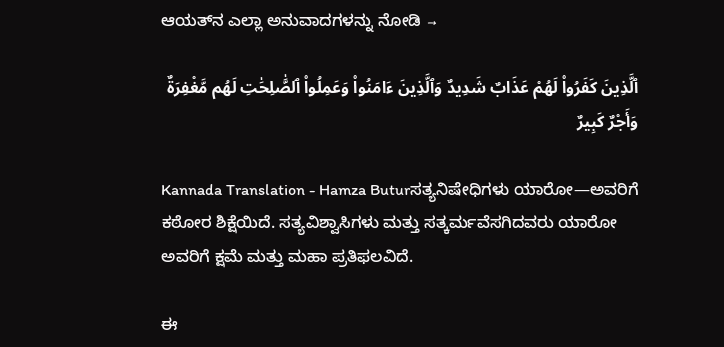ಆಯತ್‌ನ ಎಲ್ಲಾ ಅನುವಾದಗಳನ್ನು ನೋಡಿ →

ٱلَّذِينَ كَفَرُوا۟ لَهُمْ عَذَابٌ شَدِيدٌ وَٱلَّذِينَ ءَامَنُوا۟ وَعَمِلُوا۟ ٱلصَّٰلِحَٰتِ لَهُم مَّغْفِرَةٌ وَأَجْرٌ كَبِيرٌ

Kannada Translation - Hamza Buturಸತ್ಯನಿಷೇಧಿಗಳು ಯಾರೋ—ಅವರಿಗೆ ಕಠೋರ ಶಿಕ್ಷೆಯಿದೆ. ಸತ್ಯವಿಶ್ವಾಸಿಗಳು ಮತ್ತು ಸತ್ಕರ್ಮವೆಸಗಿದವರು ಯಾರೋ ಅವರಿಗೆ ಕ್ಷಮೆ ಮತ್ತು ಮಹಾ ಪ್ರತಿಫಲವಿದೆ.

ಈ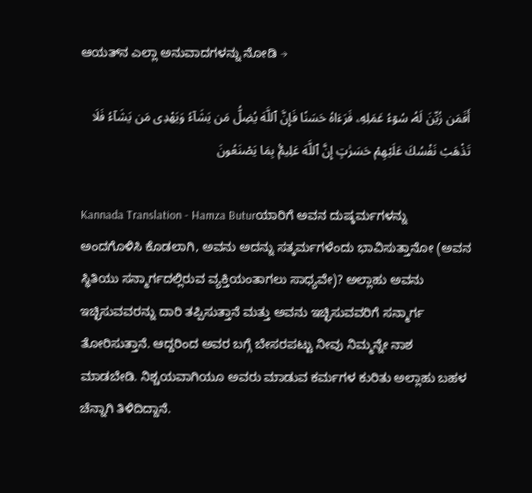ಆಯತ್‌ನ ಎಲ್ಲಾ ಅನುವಾದಗಳನ್ನು ನೋಡಿ →

أَفَمَن زُيِّنَ لَهُۥ سُوٓءُ عَمَلِهِۦ فَرَءَاهُ حَسَنًا فَإِنَّ ٱللَّهَ يُضِلُّ مَن يَشَآءُ وَيَهْدِى مَن يَشَآءُ فَلَا تَذْهَبْ نَفْسُكَ عَلَيْهِمْ حَسَرَٰتٍ إِنَّ ٱللَّهَ عَلِيمٌۢ بِمَا يَصْنَعُونَ

Kannada Translation - Hamza Buturಯಾರಿಗೆ ಅವನ ದುಷ್ಕರ್ಮಗಳನ್ನು ಅಂದಗೊಳಿಸಿ ಕೊಡಲಾಗಿ, ಅವನು ಅದನ್ನು ಸತ್ಕರ್ಮಗಳೆಂದು ಭಾವಿಸುತ್ತಾನೋ (ಅವನ ಸ್ಥಿತಿಯು ಸನ್ಮಾರ್ಗದಲ್ಲಿರುವ ವ್ಯಕ್ತಿಯಂತಾಗಲು ಸಾಧ್ಯವೇ)? ಅಲ್ಲಾಹು ಅವನು ಇಚ್ಛಿಸುವವರನ್ನು ದಾರಿ ತಪ್ಪಿಸುತ್ತಾನೆ ಮತ್ತು ಅವನು ಇಚ್ಛಿಸುವವರಿಗೆ ಸನ್ಮಾರ್ಗ ತೋರಿಸುತ್ತಾನೆ. ಆದ್ದರಿಂದ ಅವರ ಬಗ್ಗೆ ಬೇಸರಪಟ್ಟು ನೀವು ನಿಮ್ಮನ್ನೇ ನಾಶ ಮಾಡಬೇಡಿ. ನಿಶ್ಚಯವಾಗಿಯೂ ಅವರು ಮಾಡುವ ಕರ್ಮಗಳ ಕುರಿತು ಅಲ್ಲಾಹು ಬಹಳ ಚೆನ್ನಾಗಿ ತಿಳಿದಿದ್ದಾನೆ.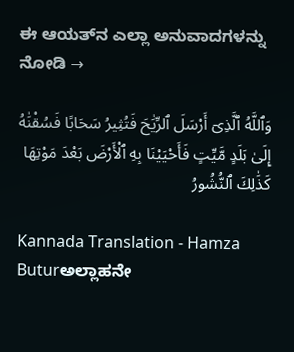ಈ ಆಯತ್‌ನ ಎಲ್ಲಾ ಅನುವಾದಗಳನ್ನು ನೋಡಿ →

وَٱللَّهُ ٱلَّذِىٓ أَرْسَلَ ٱلرِّيَٰحَ فَتُثِيرُ سَحَابًا فَسُقْنَٰهُ إِلَىٰ بَلَدٍ مَّيِّتٍ فَأَحْيَيْنَا بِهِ ٱلْأَرْضَ بَعْدَ مَوْتِهَا كَذَٰلِكَ ٱلنُّشُورُ

Kannada Translation - Hamza Buturಅಲ್ಲಾಹನೇ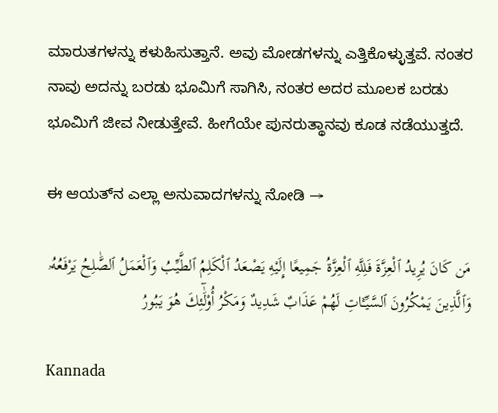ಮಾರುತಗಳನ್ನು ಕಳುಹಿಸುತ್ತಾನೆ. ಅವು ಮೋಡಗಳನ್ನು ಎತ್ತಿಕೊಳ್ಳುತ್ತವೆ. ನಂತರ ನಾವು ಅದನ್ನು ಬರಡು ಭೂಮಿಗೆ ಸಾಗಿಸಿ, ನಂತರ ಅದರ ಮೂಲಕ ಬರಡು ಭೂಮಿಗೆ ಜೀವ ನೀಡುತ್ತೇವೆ. ಹೀಗೆಯೇ ಪುನರುತ್ಥಾನವು ಕೂಡ ನಡೆಯುತ್ತದೆ.

ಈ ಆಯತ್‌ನ ಎಲ್ಲಾ ಅನುವಾದಗಳನ್ನು ನೋಡಿ →

مَن كَانَ يُرِيدُ ٱلْعِزَّةَ فَلِلَّهِ ٱلْعِزَّةُ جَمِيعًا إِلَيْهِ يَصْعَدُ ٱلْكَلِمُ ٱلطَّيِّبُ وَٱلْعَمَلُ ٱلصَّٰلِحُ يَرْفَعُهُۥ وَٱلَّذِينَ يَمْكُرُونَ ٱلسَّيِّـَٔاتِ لَهُمْ عَذَابٌ شَدِيدٌ وَمَكْرُ أُو۟لَٰٓئِكَ هُوَ يَبُورُ

Kannada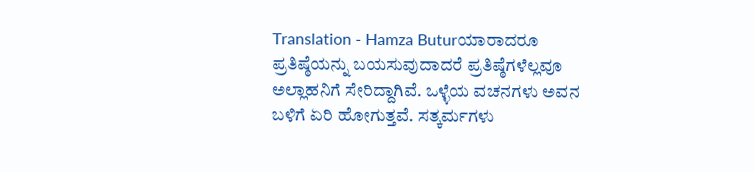Translation - Hamza Buturಯಾರಾದರೂ ಪ್ರತಿಷ್ಠೆಯನ್ನು ಬಯಸುವುದಾದರೆ ಪ್ರತಿಷ್ಠೆಗಳೆಲ್ಲವೂ ಅಲ್ಲಾಹನಿಗೆ ಸೇರಿದ್ದಾಗಿವೆ. ಒಳ್ಳೆಯ ವಚನಗಳು ಅವನ ಬಳಿಗೆ ಏರಿ ಹೋಗುತ್ತವೆ. ಸತ್ಕರ್ಮಗಳು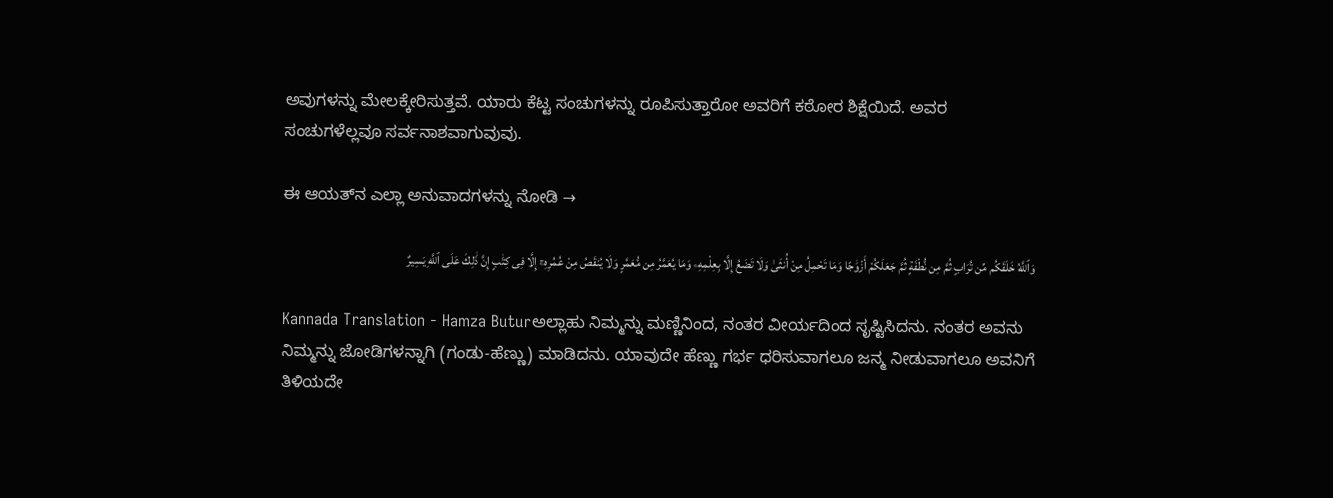ಅವುಗಳನ್ನು ಮೇಲಕ್ಕೇರಿಸುತ್ತವೆ. ಯಾರು ಕೆಟ್ಟ ಸಂಚುಗಳನ್ನು ರೂಪಿಸುತ್ತಾರೋ ಅವರಿಗೆ ಕಠೋರ ಶಿಕ್ಷೆಯಿದೆ. ಅವರ ಸಂಚುಗಳೆಲ್ಲವೂ ಸರ್ವನಾಶವಾಗುವುವು.

ಈ ಆಯತ್‌ನ ಎಲ್ಲಾ ಅನುವಾದಗಳನ್ನು ನೋಡಿ →

وَٱللَّهُ خَلَقَكُم مِّن تُرَابٍ ثُمَّ مِن نُّطْفَةٍ ثُمَّ جَعَلَكُمْ أَزْوَٰجًا وَمَا تَحْمِلُ مِنْ أُنثَىٰ وَلَا تَضَعُ إِلَّا بِعِلْمِهِۦ وَمَا يُعَمَّرُ مِن مُّعَمَّرٍ وَلَا يُنقَصُ مِنْ عُمُرِهِۦٓ إِلَّا فِى كِتَٰبٍ إِنَّ ذَٰلِكَ عَلَى ٱللَّهِ يَسِيرٌ

Kannada Translation - Hamza Buturಅಲ್ಲಾಹು ನಿಮ್ಮನ್ನು ಮಣ್ಣಿನಿಂದ, ನಂತರ ವೀರ್ಯದಿಂದ ಸೃಷ್ಟಿಸಿದನು. ನಂತರ ಅವನು ನಿಮ್ಮನ್ನು ಜೋಡಿಗಳನ್ನಾಗಿ (ಗಂಡು-ಹೆಣ್ಣು) ಮಾಡಿದನು. ಯಾವುದೇ ಹೆಣ್ಣು ಗರ್ಭ ಧರಿಸುವಾಗಲೂ ಜನ್ಮ ನೀಡುವಾಗಲೂ ಅವನಿಗೆ ತಿಳಿಯದೇ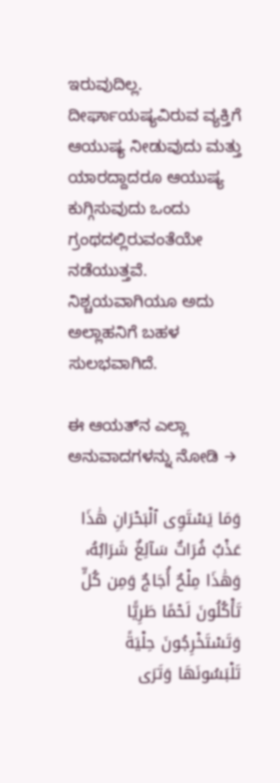ಇರುವುದಿಲ್ಲ. ದೀರ್ಘಾಯಷ್ಯವಿರುವ ವ್ಯಕ್ತಿಗೆ ಆಯುಷ್ಯ ನೀಡುವುದು ಮತ್ತು ಯಾರದ್ದಾದರೂ ಆಯುಷ್ಯ ಕುಗ್ಗಿಸುವುದು ಒಂದು ಗ್ರಂಥದಲ್ಲಿರುವಂತೆಯೇ ನಡೆಯುತ್ತವೆ. ನಿಶ್ಚಯವಾಗಿಯೂ ಅದು ಅಲ್ಲಾಹನಿಗೆ ಬಹಳ ಸುಲಭವಾಗಿದೆ.

ಈ ಆಯತ್‌ನ ಎಲ್ಲಾ ಅನುವಾದಗಳನ್ನು ನೋಡಿ →

وَمَا يَسْتَوِى ٱلْبَحْرَانِ هَٰذَا عَذْبٌ فُرَاتٌ سَآئِغٌ شَرَابُهُۥ وَهَٰذَا مِلْحٌ أُجَاجٌ وَمِن كُلٍّ تَأْكُلُونَ لَحْمًا طَرِيًّا وَتَسْتَخْرِجُونَ حِلْيَةً تَلْبَسُونَهَا وَتَرَى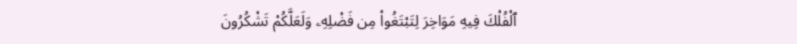ٱلْفُلْكَ فِيهِ مَوَاخِرَ لِتَبْتَغُوا۟ مِن فَضْلِهِۦ وَلَعَلَّكُمْ تَشْكُرُونَ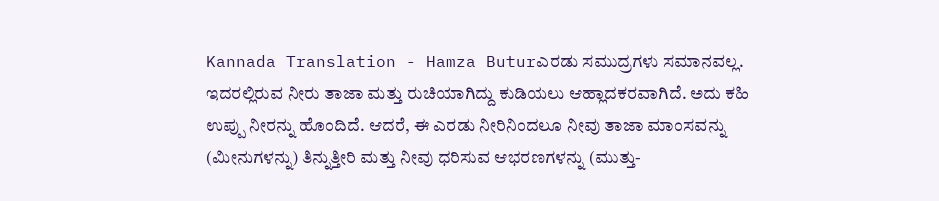Kannada Translation - Hamza Buturಎರಡು ಸಮುದ್ರಗಳು ಸಮಾನವಲ್ಲ. ಇದರಲ್ಲಿರುವ ನೀರು ತಾಜಾ ಮತ್ತು ರುಚಿಯಾಗಿದ್ದು ಕುಡಿಯಲು ಆಹ್ಲಾದಕರವಾಗಿದೆ. ಅದು ಕಹಿ ಉಪ್ಪು ನೀರನ್ನು ಹೊಂದಿದೆ. ಆದರೆ, ಈ ಎರಡು ನೀರಿನಿಂದಲೂ ನೀವು ತಾಜಾ ಮಾಂಸವನ್ನು (ಮೀನುಗಳನ್ನು) ತಿನ್ನುತ್ತೀರಿ ಮತ್ತು ನೀವು ಧರಿಸುವ ಆಭರಣಗಳನ್ನು (ಮುತ್ತು-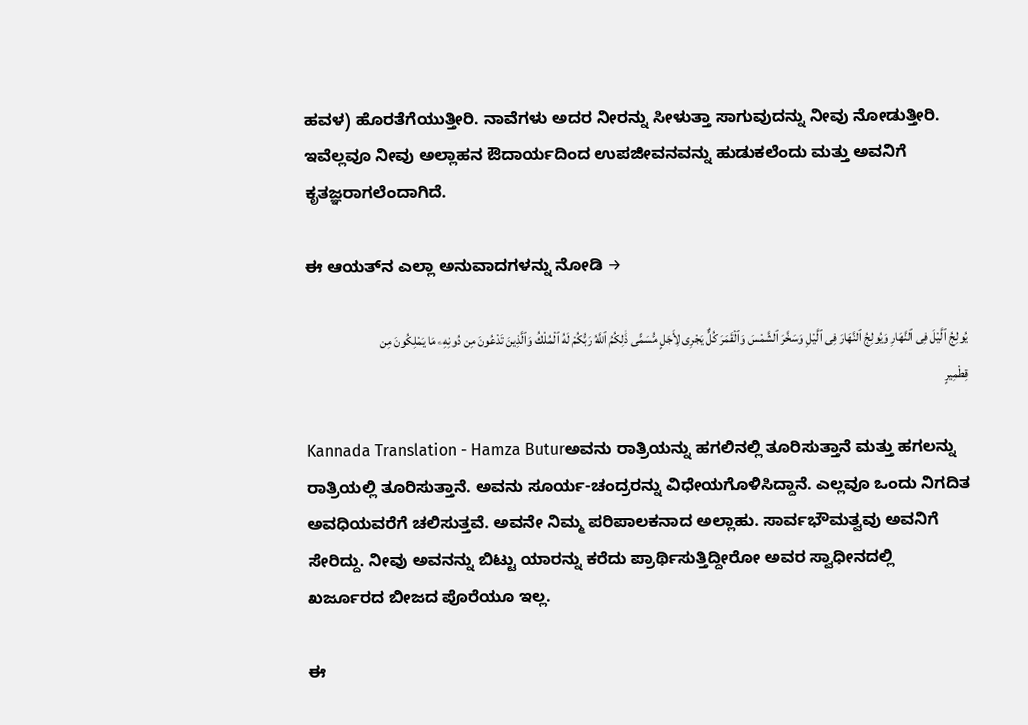ಹವಳ) ಹೊರತೆಗೆಯುತ್ತೀರಿ. ನಾವೆಗಳು ಅದರ ನೀರನ್ನು ಸೀಳುತ್ತಾ ಸಾಗುವುದನ್ನು ನೀವು ನೋಡುತ್ತೀರಿ. ಇವೆಲ್ಲವೂ ನೀವು ಅಲ್ಲಾಹನ ಔದಾರ್ಯದಿಂದ ಉಪಜೀವನವನ್ನು ಹುಡುಕಲೆಂದು ಮತ್ತು ಅವನಿಗೆ ಕೃತಜ್ಞರಾಗಲೆಂದಾಗಿದೆ.

ಈ ಆಯತ್‌ನ ಎಲ್ಲಾ ಅನುವಾದಗಳನ್ನು ನೋಡಿ →

يُولِجُ ٱلَّيْلَ فِى ٱلنَّهَارِ وَيُولِجُ ٱلنَّهَارَ فِى ٱلَّيْلِ وَسَخَّرَ ٱلشَّمْسَ وَٱلْقَمَرَ كُلٌّ يَجْرِى لِأَجَلٍ مُّسَمًّى ذَٰلِكُمُ ٱللَّهُ رَبُّكُمْ لَهُ ٱلْمُلْكُ وَٱلَّذِينَ تَدْعُونَ مِن دُونِهِۦ مَا يَمْلِكُونَ مِن قِطْمِيرٍ

Kannada Translation - Hamza Buturಅವನು ರಾತ್ರಿಯನ್ನು ಹಗಲಿನಲ್ಲಿ ತೂರಿಸುತ್ತಾನೆ ಮತ್ತು ಹಗಲನ್ನು ರಾತ್ರಿಯಲ್ಲಿ ತೂರಿಸುತ್ತಾನೆ. ಅವನು ಸೂರ್ಯ-ಚಂದ್ರರನ್ನು ವಿಧೇಯಗೊಳಿಸಿದ್ದಾನೆ. ಎಲ್ಲವೂ ಒಂದು ನಿಗದಿತ ಅವಧಿಯವರೆಗೆ ಚಲಿಸುತ್ತವೆ. ಅವನೇ ನಿಮ್ಮ ಪರಿಪಾಲಕನಾದ ಅಲ್ಲಾಹು. ಸಾರ್ವಭೌಮತ್ವವು ಅವನಿಗೆ ಸೇರಿದ್ದು. ನೀವು ಅವನನ್ನು ಬಿಟ್ಟು ಯಾರನ್ನು ಕರೆದು ಪ್ರಾರ್ಥಿಸುತ್ತಿದ್ದೀರೋ ಅವರ ಸ್ವಾಧೀನದಲ್ಲಿ ಖರ್ಜೂರದ ಬೀಜದ ಪೊರೆಯೂ ಇಲ್ಲ.

ಈ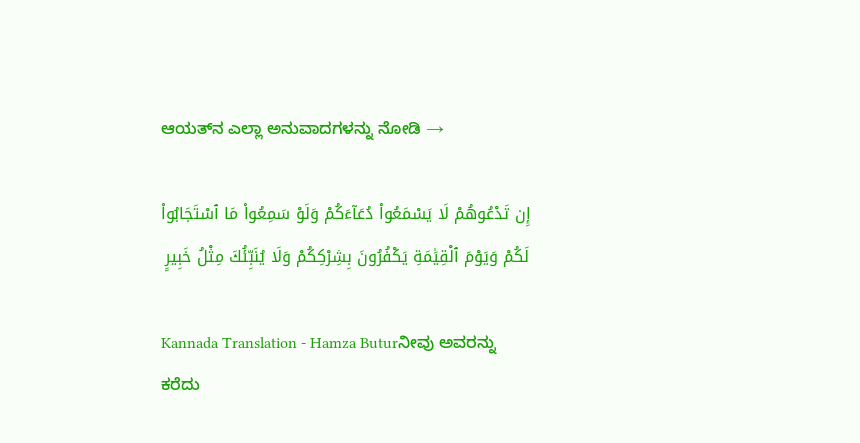ಆಯತ್‌ನ ಎಲ್ಲಾ ಅನುವಾದಗಳನ್ನು ನೋಡಿ →

إِن تَدْعُوهُمْ لَا يَسْمَعُوا۟ دُعَآءَكُمْ وَلَوْ سَمِعُوا۟ مَا ٱسْتَجَابُوا۟ لَكُمْ وَيَوْمَ ٱلْقِيَٰمَةِ يَكْفُرُونَ بِشِرْكِكُمْ وَلَا يُنَبِّئُكَ مِثْلُ خَبِيرٍ

Kannada Translation - Hamza Buturನೀವು ಅವರನ್ನು ಕರೆದು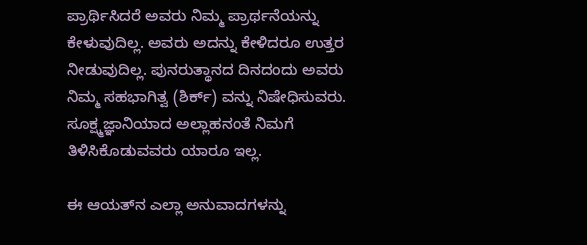ಪ್ರಾರ್ಥಿಸಿದರೆ ಅವರು ನಿಮ್ಮ ಪ್ರಾರ್ಥನೆಯನ್ನು ಕೇಳುವುದಿಲ್ಲ. ಅವರು ಅದನ್ನು ಕೇಳಿದರೂ ಉತ್ತರ ನೀಡುವುದಿಲ್ಲ. ಪುನರುತ್ಥಾನದ ದಿನದಂದು ಅವರು ನಿಮ್ಮ ಸಹಭಾಗಿತ್ವ (ಶಿರ್ಕ್) ವನ್ನು ನಿಷೇಧಿಸುವರು. ಸೂಕ್ಷ್ಮಜ್ಞಾನಿಯಾದ ಅಲ್ಲಾಹನಂತೆ ನಿಮಗೆ ತಿಳಿಸಿಕೊಡುವವರು ಯಾರೂ ಇಲ್ಲ.

ಈ ಆಯತ್‌ನ ಎಲ್ಲಾ ಅನುವಾದಗಳನ್ನು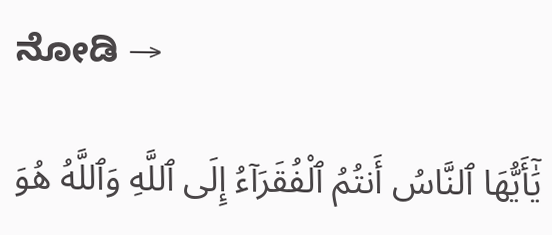ನೋಡಿ →

يَٰٓأَيُّهَا ٱلنَّاسُ أَنتُمُ ٱلْفُقَرَآءُ إِلَى ٱللَّهِ وَٱللَّهُ هُوَ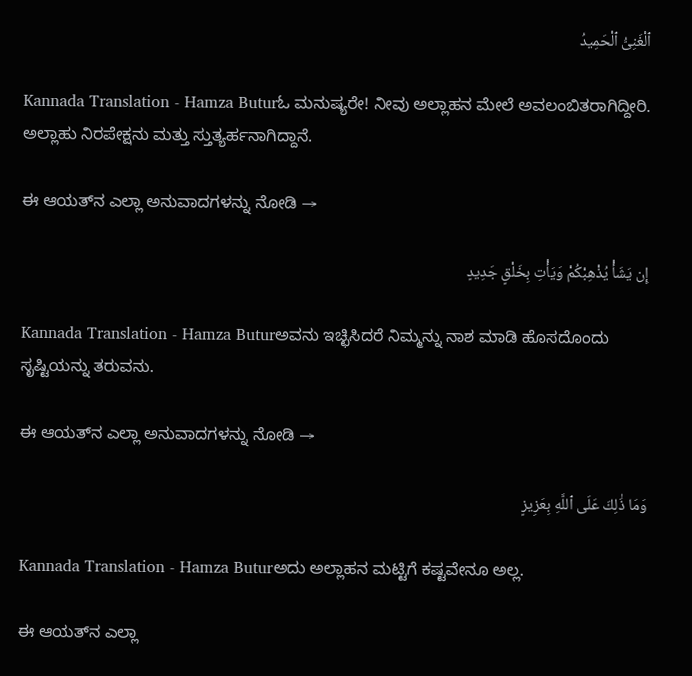ٱلْغَنِىُّ ٱلْحَمِيدُ

Kannada Translation - Hamza Buturಓ ಮನುಷ್ಯರೇ! ನೀವು ಅಲ್ಲಾಹನ ಮೇಲೆ ಅವಲಂಬಿತರಾಗಿದ್ದೀರಿ. ಅಲ್ಲಾಹು ನಿರಪೇಕ್ಷನು ಮತ್ತು ಸ್ತುತ್ಯರ್ಹನಾಗಿದ್ದಾನೆ.

ಈ ಆಯತ್‌ನ ಎಲ್ಲಾ ಅನುವಾದಗಳನ್ನು ನೋಡಿ →

إِن يَشَأْ يُذْهِبْكُمْ وَيَأْتِ بِخَلْقٍ جَدِيدٍ

Kannada Translation - Hamza Buturಅವನು ಇಚ್ಛಿಸಿದರೆ ನಿಮ್ಮನ್ನು ನಾಶ ಮಾಡಿ ಹೊಸದೊಂದು ಸೃಷ್ಟಿಯನ್ನು ತರುವನು.

ಈ ಆಯತ್‌ನ ಎಲ್ಲಾ ಅನುವಾದಗಳನ್ನು ನೋಡಿ →

وَمَا ذَٰلِكَ عَلَى ٱللَّهِ بِعَزِيزٍ

Kannada Translation - Hamza Buturಅದು ಅಲ್ಲಾಹನ ಮಟ್ಟಿಗೆ ಕಷ್ಟವೇನೂ ಅಲ್ಲ.

ಈ ಆಯತ್‌ನ ಎಲ್ಲಾ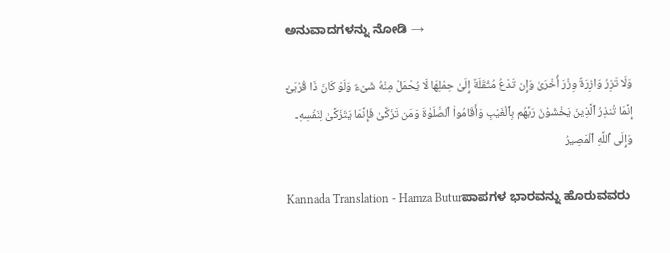ಅನುವಾದಗಳನ್ನು ನೋಡಿ →

وَلَا تَزِرُ وَازِرَةٌ وِزْرَ أُخْرَىٰ وَإِن تَدْعُ مُثْقَلَةٌ إِلَىٰ حِمْلِهَا لَا يُحْمَلْ مِنْهُ شَىْءٌ وَلَوْ كَانَ ذَا قُرْبَىٰٓ إِنَّمَا تُنذِرُ ٱلَّذِينَ يَخْشَوْنَ رَبَّهُم بِٱلْغَيْبِ وَأَقَامُوا۟ ٱلصَّلَوٰةَ وَمَن تَزَكَّىٰ فَإِنَّمَا يَتَزَكَّىٰ لِنَفْسِهِۦ وَإِلَى ٱللَّهِ ٱلْمَصِيرُ

Kannada Translation - Hamza Buturಪಾಪಗಳ ಭಾರವನ್ನು ಹೊರುವವರು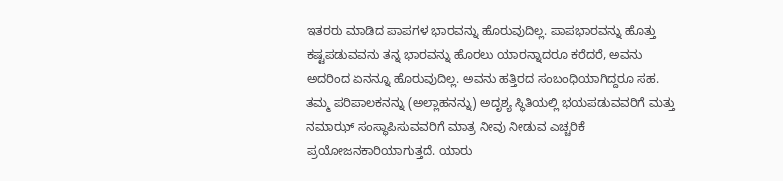ಇತರರು ಮಾಡಿದ ಪಾಪಗಳ ಭಾರವನ್ನು ಹೊರುವುದಿಲ್ಲ. ಪಾಪಭಾರವನ್ನು ಹೊತ್ತು ಕಷ್ಟಪಡುವವನು ತನ್ನ ಭಾರವನ್ನು ಹೊರಲು ಯಾರನ್ನಾದರೂ ಕರೆದರೆ, ಅವನು ಅದರಿಂದ ಏನನ್ನೂ ಹೊರುವುದಿಲ್ಲ. ಅವನು ಹತ್ತಿರದ ಸಂಬಂಧಿಯಾಗಿದ್ದರೂ ಸಹ. ತಮ್ಮ ಪರಿಪಾಲಕನನ್ನು (ಅಲ್ಲಾಹನನ್ನು) ಅದೃಶ್ಯ ಸ್ಥಿತಿಯಲ್ಲಿ ಭಯಪಡುವವರಿಗೆ ಮತ್ತು ನಮಾಝ್ ಸಂಸ್ಥಾಪಿಸುವವರಿಗೆ ಮಾತ್ರ ನೀವು ನೀಡುವ ಎಚ್ಚರಿಕೆ ಪ್ರಯೋಜನಕಾರಿಯಾಗುತ್ತದೆ. ಯಾರು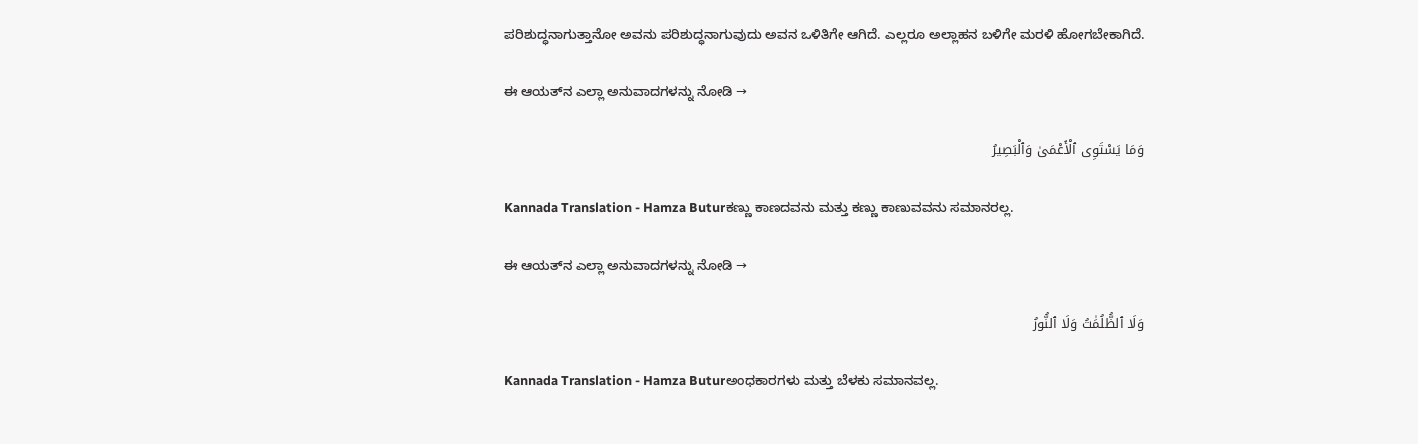ಪರಿಶುದ್ಧನಾಗುತ್ತಾನೋ ಅವನು ಪರಿಶುದ್ಧನಾಗುವುದು ಅವನ ಒಳಿತಿಗೇ ಆಗಿದೆ. ಎಲ್ಲರೂ ಅಲ್ಲಾಹನ ಬಳಿಗೇ ಮರಳಿ ಹೋಗಬೇಕಾಗಿದೆ.

ಈ ಆಯತ್‌ನ ಎಲ್ಲಾ ಅನುವಾದಗಳನ್ನು ನೋಡಿ →

وَمَا يَسْتَوِى ٱلْأَعْمَىٰ وَٱلْبَصِيرُ

Kannada Translation - Hamza Buturಕಣ್ಣು ಕಾಣದವನು ಮತ್ತು ಕಣ್ಣು ಕಾಣುವವನು ಸಮಾನರಲ್ಲ.

ಈ ಆಯತ್‌ನ ಎಲ್ಲಾ ಅನುವಾದಗಳನ್ನು ನೋಡಿ →

وَلَا ٱلظُّلُمَٰتُ وَلَا ٱلنُّورُ

Kannada Translation - Hamza Buturಅಂಧಕಾರಗಳು ಮತ್ತು ಬೆಳಕು ಸಮಾನವಲ್ಲ.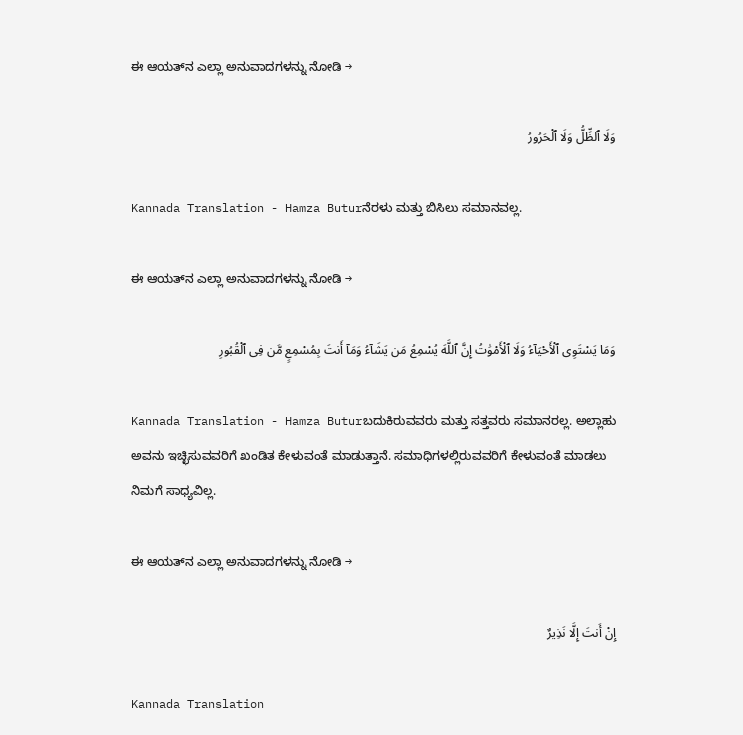ಈ ಆಯತ್‌ನ ಎಲ್ಲಾ ಅನುವಾದಗಳನ್ನು ನೋಡಿ →

وَلَا ٱلظِّلُّ وَلَا ٱلْحَرُورُ

Kannada Translation - Hamza Buturನೆರಳು ಮತ್ತು ಬಿಸಿಲು ಸಮಾನವಲ್ಲ.

ಈ ಆಯತ್‌ನ ಎಲ್ಲಾ ಅನುವಾದಗಳನ್ನು ನೋಡಿ →

وَمَا يَسْتَوِى ٱلْأَحْيَآءُ وَلَا ٱلْأَمْوَٰتُ إِنَّ ٱللَّهَ يُسْمِعُ مَن يَشَآءُ وَمَآ أَنتَ بِمُسْمِعٍ مَّن فِى ٱلْقُبُورِ

Kannada Translation - Hamza Buturಬದುಕಿರುವವರು ಮತ್ತು ಸತ್ತವರು ಸಮಾನರಲ್ಲ. ಅಲ್ಲಾಹು ಅವನು ಇಚ್ಛಿಸುವವರಿಗೆ ಖಂಡಿತ ಕೇಳುವಂತೆ ಮಾಡುತ್ತಾನೆ. ಸಮಾಧಿಗಳಲ್ಲಿರುವವರಿಗೆ ಕೇಳುವಂತೆ ಮಾಡಲು ನಿಮಗೆ ಸಾಧ್ಯವಿಲ್ಲ.

ಈ ಆಯತ್‌ನ ಎಲ್ಲಾ ಅನುವಾದಗಳನ್ನು ನೋಡಿ →

إِنْ أَنتَ إِلَّا نَذِيرٌ

Kannada Translation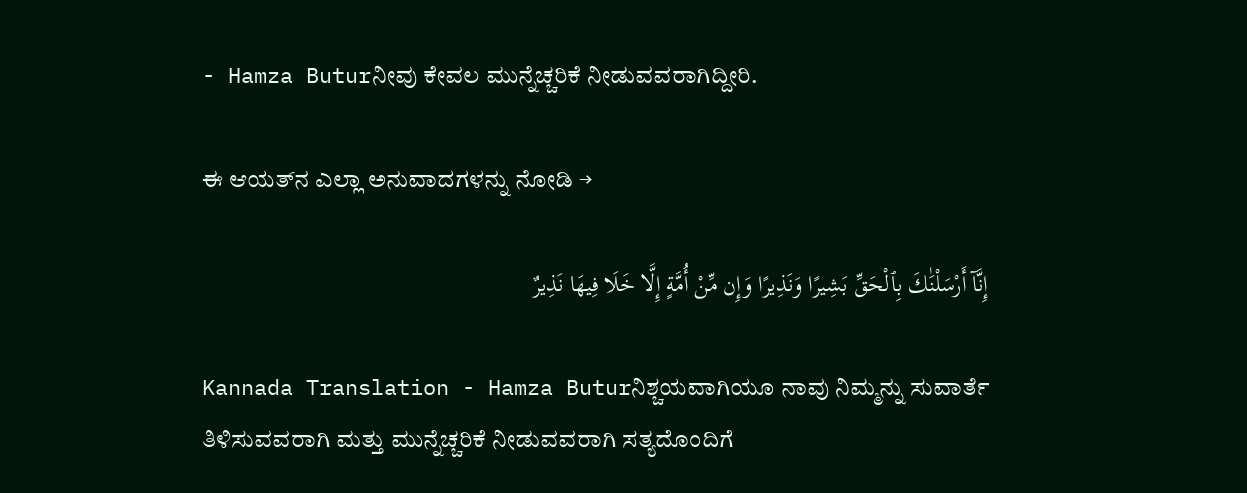- Hamza Buturನೀವು ಕೇವಲ ಮುನ್ನೆಚ್ಚರಿಕೆ ನೀಡುವವರಾಗಿದ್ದೀರಿ.

ಈ ಆಯತ್‌ನ ಎಲ್ಲಾ ಅನುವಾದಗಳನ್ನು ನೋಡಿ →

إِنَّآ أَرْسَلْنَٰكَ بِٱلْحَقِّ بَشِيرًا وَنَذِيرًا وَإِن مِّنْ أُمَّةٍ إِلَّا خَلَا فِيهَا نَذِيرٌ

Kannada Translation - Hamza Buturನಿಶ್ಚಯವಾಗಿಯೂ ನಾವು ನಿಮ್ಮನ್ನು ಸುವಾರ್ತೆ ತಿಳಿಸುವವರಾಗಿ ಮತ್ತು ಮುನ್ನೆಚ್ಚರಿಕೆ ನೀಡುವವರಾಗಿ ಸತ್ಯದೊಂದಿಗೆ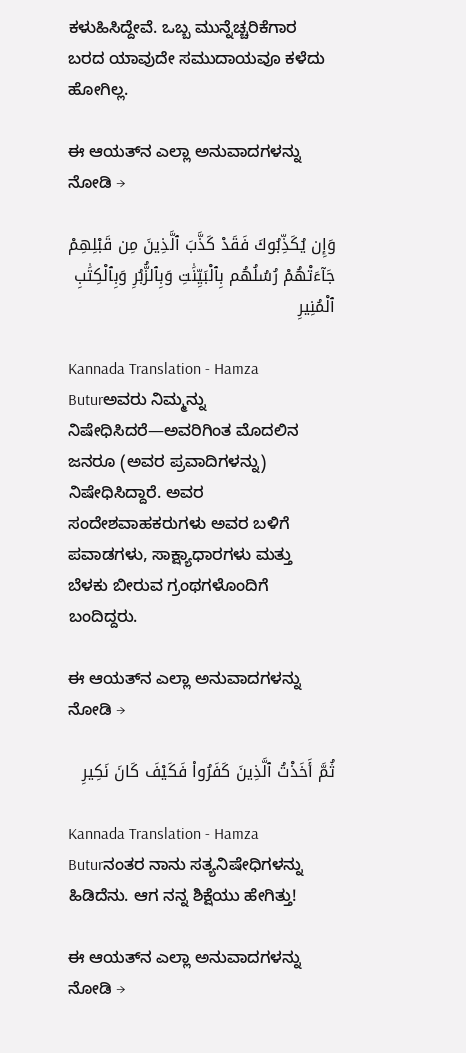ಕಳುಹಿಸಿದ್ದೇವೆ. ಒಬ್ಬ ಮುನ್ನೆಚ್ಚರಿಕೆಗಾರ ಬರದ ಯಾವುದೇ ಸಮುದಾಯವೂ ಕಳೆದು ಹೋಗಿಲ್ಲ.

ಈ ಆಯತ್‌ನ ಎಲ್ಲಾ ಅನುವಾದಗಳನ್ನು ನೋಡಿ →

وَإِن يُكَذِّبُوكَ فَقَدْ كَذَّبَ ٱلَّذِينَ مِن قَبْلِهِمْ جَآءَتْهُمْ رُسُلُهُم بِٱلْبَيِّنَٰتِ وَبِٱلزُّبُرِ وَبِٱلْكِتَٰبِ ٱلْمُنِيرِ

Kannada Translation - Hamza Buturಅವರು ನಿಮ್ಮನ್ನು ನಿಷೇಧಿಸಿದರೆ—ಅವರಿಗಿಂತ ಮೊದಲಿನ ಜನರೂ (ಅವರ ಪ್ರವಾದಿಗಳನ್ನು) ನಿಷೇಧಿಸಿದ್ದಾರೆ. ಅವರ ಸಂದೇಶವಾಹಕರುಗಳು ಅವರ ಬಳಿಗೆ ಪವಾಡಗಳು, ಸಾಕ್ಷ್ಯಾಧಾರಗಳು ಮತ್ತು ಬೆಳಕು ಬೀರುವ ಗ್ರಂಥಗಳೊಂದಿಗೆ ಬಂದಿದ್ದರು.

ಈ ಆಯತ್‌ನ ಎಲ್ಲಾ ಅನುವಾದಗಳನ್ನು ನೋಡಿ →

ثُمَّ أَخَذْتُ ٱلَّذِينَ كَفَرُوا۟ فَكَيْفَ كَانَ نَكِيرِ

Kannada Translation - Hamza Buturನಂತರ ನಾನು ಸತ್ಯನಿಷೇಧಿಗಳನ್ನು ಹಿಡಿದೆನು. ಆಗ ನನ್ನ ಶಿಕ್ಷೆಯು ಹೇಗಿತ್ತು!

ಈ ಆಯತ್‌ನ ಎಲ್ಲಾ ಅನುವಾದಗಳನ್ನು ನೋಡಿ →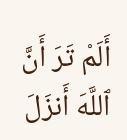أَلَمْ تَرَ أَنَّ ٱللَّهَ أَنزَلَ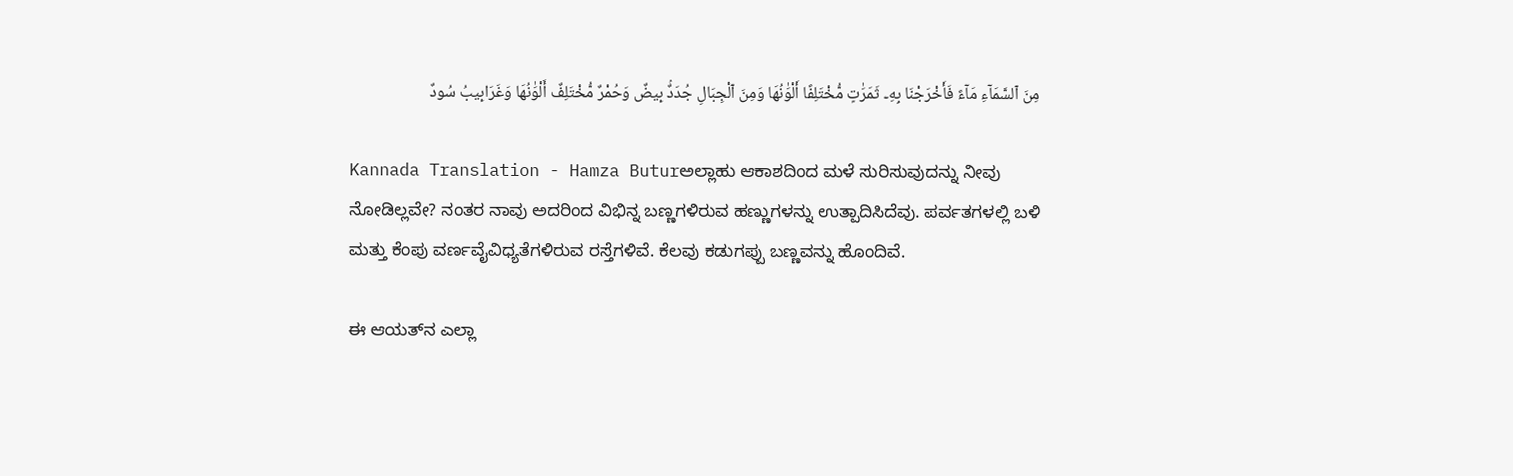مِنَ ٱلسَّمَآءِ مَآءً فَأَخْرَجْنَا بِهِۦ ثَمَرَٰتٍ مُّخْتَلِفًا أَلْوَٰنُهَا وَمِنَ ٱلْجِبَالِ جُدَدٌۢ بِيضٌ وَحُمْرٌ مُّخْتَلِفٌ أَلْوَٰنُهَا وَغَرَابِيبُ سُودٌ

Kannada Translation - Hamza Buturಅಲ್ಲಾಹು ಆಕಾಶದಿಂದ ಮಳೆ ಸುರಿಸುವುದನ್ನು ನೀವು ನೋಡಿಲ್ಲವೇ? ನಂತರ ನಾವು ಅದರಿಂದ ವಿಭಿನ್ನ ಬಣ್ಣಗಳಿರುವ ಹಣ್ಣುಗಳನ್ನು ಉತ್ಪಾದಿಸಿದೆವು. ಪರ್ವತಗಳಲ್ಲಿ ಬಳಿ ಮತ್ತು ಕೆಂಪು ವರ್ಣವೈವಿಧ್ಯತೆಗಳಿರುವ ರಸ್ತೆಗಳಿವೆ. ಕೆಲವು ಕಡುಗಪ್ಪು ಬಣ್ಣವನ್ನು ಹೊಂದಿವೆ.

ಈ ಆಯತ್‌ನ ಎಲ್ಲಾ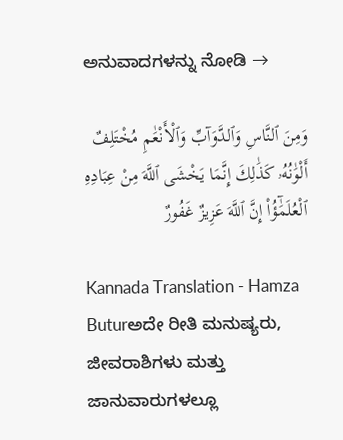ಅನುವಾದಗಳನ್ನು ನೋಡಿ →

وَمِنَ ٱلنَّاسِ وَٱلدَّوَآبِّ وَٱلْأَنْعَٰمِ مُخْتَلِفٌ أَلْوَٰنُهُۥ كَذَٰلِكَ إِنَّمَا يَخْشَى ٱللَّهَ مِنْ عِبَادِهِ ٱلْعُلَمَٰٓؤُا۟ إِنَّ ٱللَّهَ عَزِيزٌ غَفُورٌ

Kannada Translation - Hamza Buturಅದೇ ರೀತಿ ಮನುಷ್ಯರು, ಜೀವರಾಶಿಗಳು ಮತ್ತು ಜಾನುವಾರುಗಳಲ್ಲೂ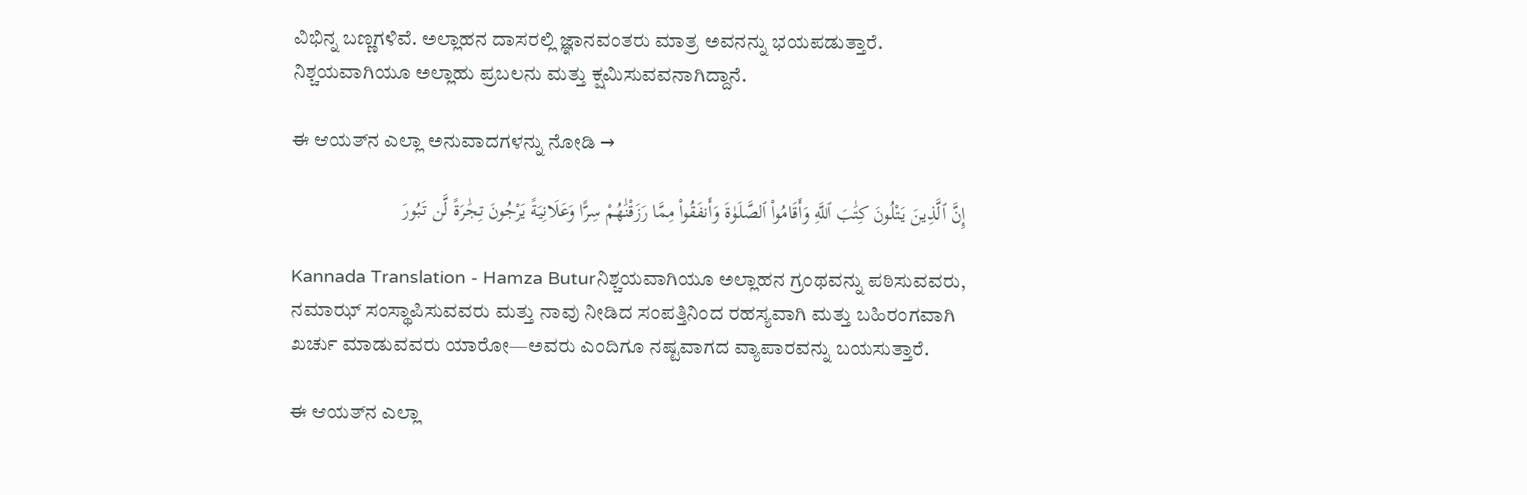ವಿಭಿನ್ನ ಬಣ್ಣಗಳಿವೆ. ಅಲ್ಲಾಹನ ದಾಸರಲ್ಲಿ ಜ್ಞಾನವಂತರು ಮಾತ್ರ ಅವನನ್ನು ಭಯಪಡುತ್ತಾರೆ. ನಿಶ್ಚಯವಾಗಿಯೂ ಅಲ್ಲಾಹು ಪ್ರಬಲನು ಮತ್ತು ಕ್ಷಮಿಸುವವನಾಗಿದ್ದಾನೆ.

ಈ ಆಯತ್‌ನ ಎಲ್ಲಾ ಅನುವಾದಗಳನ್ನು ನೋಡಿ →

إِنَّ ٱلَّذِينَ يَتْلُونَ كِتَٰبَ ٱللَّهِ وَأَقَامُوا۟ ٱلصَّلَوٰةَ وَأَنفَقُوا۟ مِمَّا رَزَقْنَٰهُمْ سِرًّا وَعَلَانِيَةً يَرْجُونَ تِجَٰرَةً لَّن تَبُورَ

Kannada Translation - Hamza Buturನಿಶ್ಚಯವಾಗಿಯೂ ಅಲ್ಲಾಹನ ಗ್ರಂಥವನ್ನು ಪಠಿಸುವವರು, ನಮಾಝ್ ಸಂಸ್ಥಾಪಿಸುವವರು ಮತ್ತು ನಾವು ನೀಡಿದ ಸಂಪತ್ತಿನಿಂದ ರಹಸ್ಯವಾಗಿ ಮತ್ತು ಬಹಿರಂಗವಾಗಿ ಖರ್ಚು ಮಾಡುವವರು ಯಾರೋ—ಅವರು ಎಂದಿಗೂ ನಷ್ಟವಾಗದ ವ್ಯಾಪಾರವನ್ನು ಬಯಸುತ್ತಾರೆ.

ಈ ಆಯತ್‌ನ ಎಲ್ಲಾ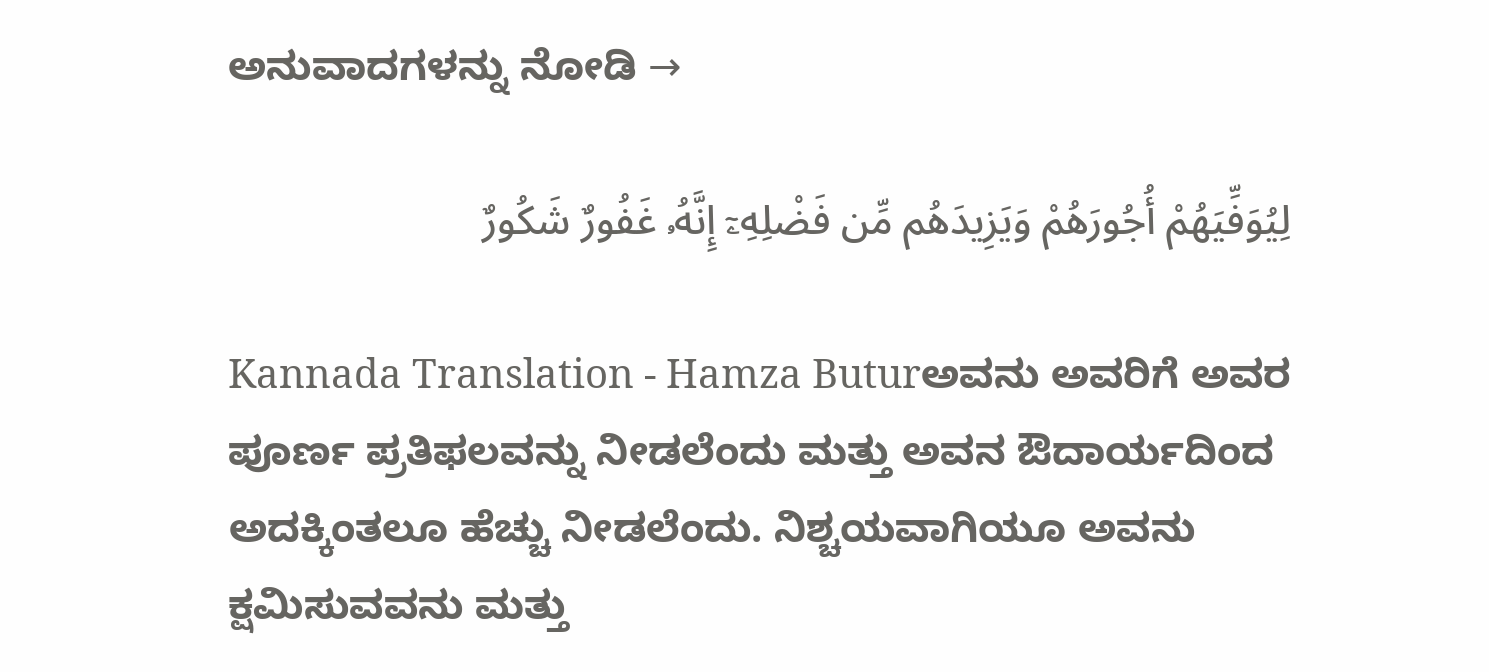ಅನುವಾದಗಳನ್ನು ನೋಡಿ →

لِيُوَفِّيَهُمْ أُجُورَهُمْ وَيَزِيدَهُم مِّن فَضْلِهِۦٓ إِنَّهُۥ غَفُورٌ شَكُورٌ

Kannada Translation - Hamza Buturಅವನು ಅವರಿಗೆ ಅವರ ಪೂರ್ಣ ಪ್ರತಿಫಲವನ್ನು ನೀಡಲೆಂದು ಮತ್ತು ಅವನ ಔದಾರ್ಯದಿಂದ ಅದಕ್ಕಿಂತಲೂ ಹೆಚ್ಚು ನೀಡಲೆಂದು. ನಿಶ್ಚಯವಾಗಿಯೂ ಅವನು ಕ್ಷಮಿಸುವವನು ಮತ್ತು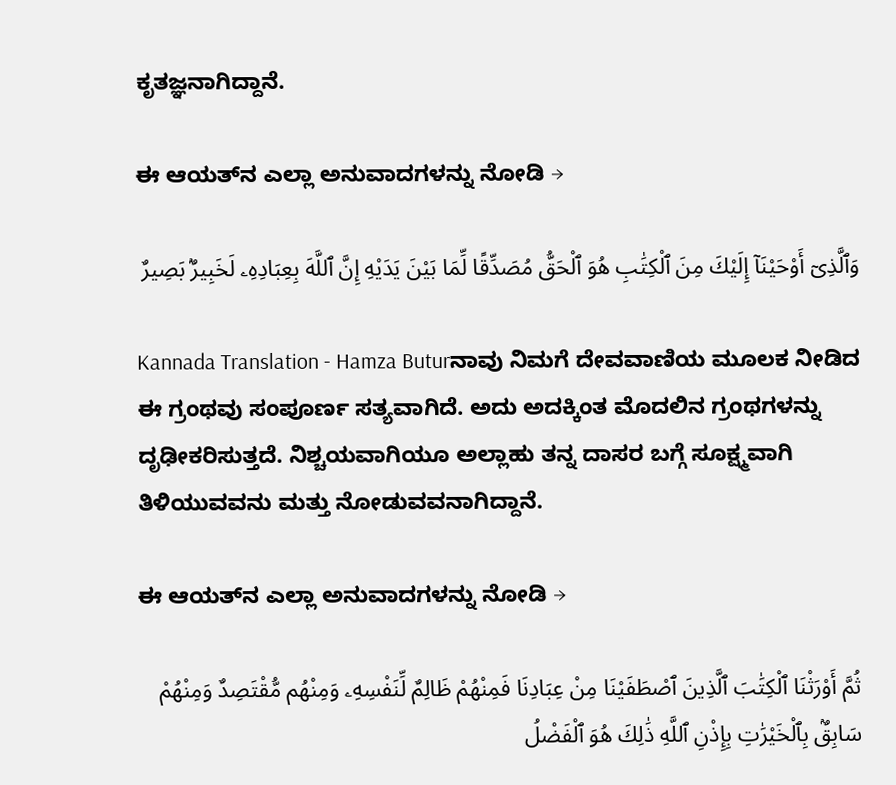ಕೃತಜ್ಞನಾಗಿದ್ದಾನೆ.

ಈ ಆಯತ್‌ನ ಎಲ್ಲಾ ಅನುವಾದಗಳನ್ನು ನೋಡಿ →

وَٱلَّذِىٓ أَوْحَيْنَآ إِلَيْكَ مِنَ ٱلْكِتَٰبِ هُوَ ٱلْحَقُّ مُصَدِّقًا لِّمَا بَيْنَ يَدَيْهِ إِنَّ ٱللَّهَ بِعِبَادِهِۦ لَخَبِيرٌۢ بَصِيرٌ

Kannada Translation - Hamza Buturನಾವು ನಿಮಗೆ ದೇವವಾಣಿಯ ಮೂಲಕ ನೀಡಿದ ಈ ಗ್ರಂಥವು ಸಂಪೂರ್ಣ ಸತ್ಯವಾಗಿದೆ. ಅದು ಅದಕ್ಕಿಂತ ಮೊದಲಿನ ಗ್ರಂಥಗಳನ್ನು ದೃಢೀಕರಿಸುತ್ತದೆ. ನಿಶ್ಚಯವಾಗಿಯೂ ಅಲ್ಲಾಹು ತನ್ನ ದಾಸರ ಬಗ್ಗೆ ಸೂಕ್ಷ್ಮವಾಗಿ ತಿಳಿಯುವವನು ಮತ್ತು ನೋಡುವವನಾಗಿದ್ದಾನೆ.

ಈ ಆಯತ್‌ನ ಎಲ್ಲಾ ಅನುವಾದಗಳನ್ನು ನೋಡಿ →

ثُمَّ أَوْرَثْنَا ٱلْكِتَٰبَ ٱلَّذِينَ ٱصْطَفَيْنَا مِنْ عِبَادِنَا فَمِنْهُمْ ظَالِمٌ لِّنَفْسِهِۦ وَمِنْهُم مُّقْتَصِدٌ وَمِنْهُمْ سَابِقٌۢ بِٱلْخَيْرَٰتِ بِإِذْنِ ٱللَّهِ ذَٰلِكَ هُوَ ٱلْفَضْلُ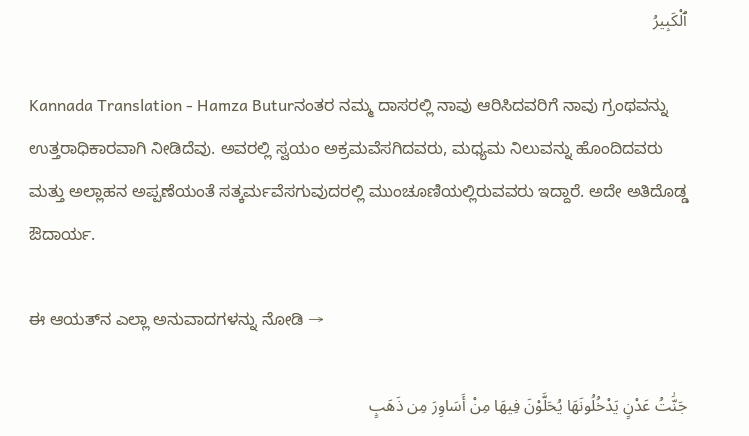ٱلْكَبِيرُ

Kannada Translation - Hamza Buturನಂತರ ನಮ್ಮ ದಾಸರಲ್ಲಿ ನಾವು ಆರಿಸಿದವರಿಗೆ ನಾವು ಗ್ರಂಥವನ್ನು ಉತ್ತರಾಧಿಕಾರವಾಗಿ ನೀಡಿದೆವು. ಅವರಲ್ಲಿ ಸ್ವಯಂ ಅಕ್ರಮವೆಸಗಿದವರು, ಮಧ್ಯಮ ನಿಲುವನ್ನು ಹೊಂದಿದವರು ಮತ್ತು ಅಲ್ಲಾಹನ ಅಪ್ಪಣೆಯಂತೆ ಸತ್ಕರ್ಮವೆಸಗುವುದರಲ್ಲಿ ಮುಂಚೂಣಿಯಲ್ಲಿರುವವರು ಇದ್ದಾರೆ. ಅದೇ ಅತಿದೊಡ್ಡ ಔದಾರ್ಯ.

ಈ ಆಯತ್‌ನ ಎಲ್ಲಾ ಅನುವಾದಗಳನ್ನು ನೋಡಿ →

جَنَّٰتُ عَدْنٍ يَدْخُلُونَهَا يُحَلَّوْنَ فِيهَا مِنْ أَسَاوِرَ مِن ذَهَبٍ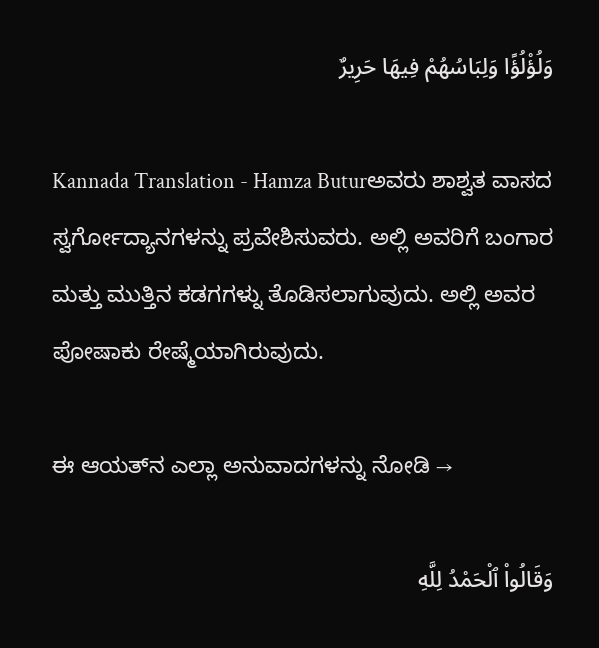وَلُؤْلُؤًا وَلِبَاسُهُمْ فِيهَا حَرِيرٌ

Kannada Translation - Hamza Buturಅವರು ಶಾಶ್ವತ ವಾಸದ ಸ್ವರ್ಗೋದ್ಯಾನಗಳನ್ನು ಪ್ರವೇಶಿಸುವರು. ಅಲ್ಲಿ ಅವರಿಗೆ ಬಂಗಾರ ಮತ್ತು ಮುತ್ತಿನ ಕಡಗಗಳ್ನು ತೊಡಿಸಲಾಗುವುದು. ಅಲ್ಲಿ ಅವರ ಪೋಷಾಕು ರೇಷ್ಮೆಯಾಗಿರುವುದು.

ಈ ಆಯತ್‌ನ ಎಲ್ಲಾ ಅನುವಾದಗಳನ್ನು ನೋಡಿ →

وَقَالُوا۟ ٱلْحَمْدُ لِلَّهِ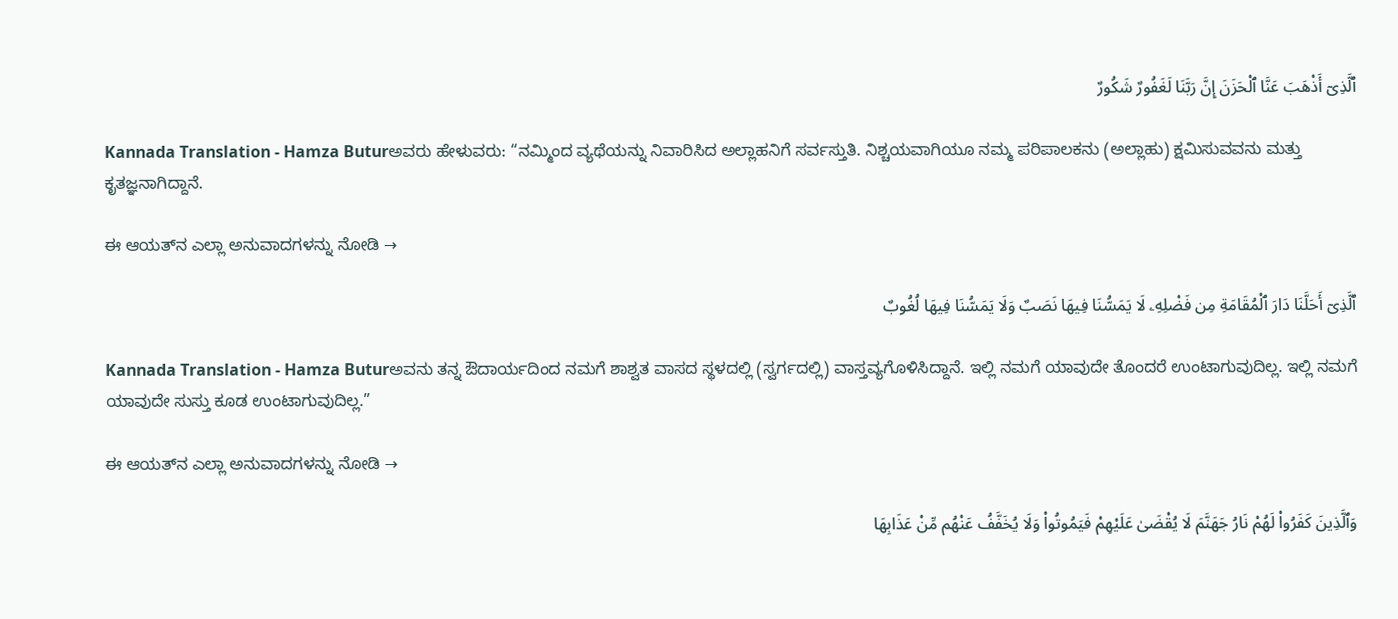ٱلَّذِىٓ أَذْهَبَ عَنَّا ٱلْحَزَنَ إِنَّ رَبَّنَا لَغَفُورٌ شَكُورٌ

Kannada Translation - Hamza Buturಅವರು ಹೇಳುವರು: “ನಮ್ಮಿಂದ ವ್ಯಥೆಯನ್ನು ನಿವಾರಿಸಿದ ಅಲ್ಲಾಹನಿಗೆ ಸರ್ವಸ್ತುತಿ. ನಿಶ್ಚಯವಾಗಿಯೂ ನಮ್ಮ ಪರಿಪಾಲಕನು (ಅಲ್ಲಾಹು) ಕ್ಷಮಿಸುವವನು ಮತ್ತು ಕೃತಜ್ಞನಾಗಿದ್ದಾನೆ.

ಈ ಆಯತ್‌ನ ಎಲ್ಲಾ ಅನುವಾದಗಳನ್ನು ನೋಡಿ →

ٱلَّذِىٓ أَحَلَّنَا دَارَ ٱلْمُقَامَةِ مِن فَضْلِهِۦ لَا يَمَسُّنَا فِيهَا نَصَبٌ وَلَا يَمَسُّنَا فِيهَا لُغُوبٌ

Kannada Translation - Hamza Buturಅವನು ತನ್ನ ಔದಾರ್ಯದಿಂದ ನಮಗೆ ಶಾಶ್ವತ ವಾಸದ ಸ್ಥಳದಲ್ಲಿ (ಸ್ವರ್ಗದಲ್ಲಿ) ವಾಸ್ತವ್ಯಗೊಳಿಸಿದ್ದಾನೆ. ಇಲ್ಲಿ ನಮಗೆ ಯಾವುದೇ ತೊಂದರೆ ಉಂಟಾಗುವುದಿಲ್ಲ. ಇಲ್ಲಿ ನಮಗೆ ಯಾವುದೇ ಸುಸ್ತು ಕೂಡ ಉಂಟಾಗುವುದಿಲ್ಲ.”

ಈ ಆಯತ್‌ನ ಎಲ್ಲಾ ಅನುವಾದಗಳನ್ನು ನೋಡಿ →

وَٱلَّذِينَ كَفَرُوا۟ لَهُمْ نَارُ جَهَنَّمَ لَا يُقْضَىٰ عَلَيْهِمْ فَيَمُوتُوا۟ وَلَا يُخَفَّفُ عَنْهُم مِّنْ عَذَابِهَا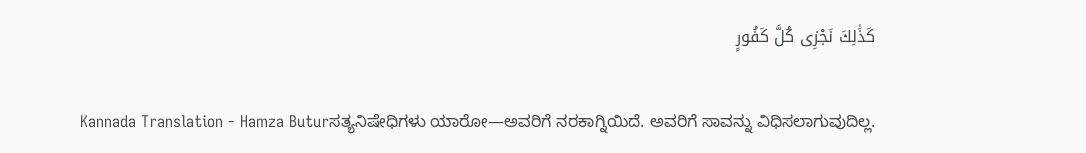كَذَٰلِكَ نَجْزِى كُلَّ كَفُورٍ

Kannada Translation - Hamza Buturಸತ್ಯನಿಷೇಧಿಗಳು ಯಾರೋ—ಅವರಿಗೆ ನರಕಾಗ್ನಿಯಿದೆ. ಅವರಿಗೆ ಸಾವನ್ನು ವಿಧಿಸಲಾಗುವುದಿಲ್ಲ.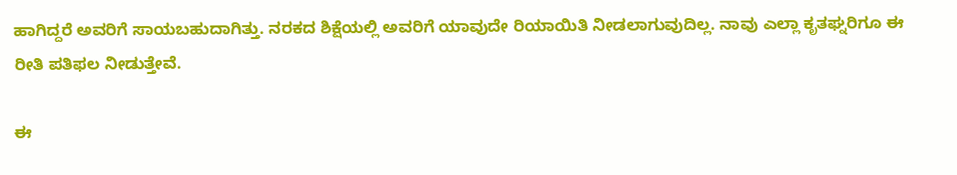ಹಾಗಿದ್ದರೆ ಅವರಿಗೆ ಸಾಯಬಹುದಾಗಿತ್ತು. ನರಕದ ಶಿಕ್ಷೆಯಲ್ಲಿ ಅವರಿಗೆ ಯಾವುದೇ ರಿಯಾಯಿತಿ ನೀಡಲಾಗುವುದಿಲ್ಲ. ನಾವು ಎಲ್ಲಾ ಕೃತಘ್ನರಿಗೂ ಈ ರೀತಿ ಪತಿಫಲ ನೀಡುತ್ತೇವೆ.

ಈ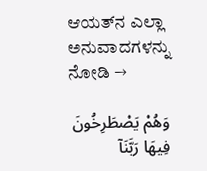ಆಯತ್‌ನ ಎಲ್ಲಾ ಅನುವಾದಗಳನ್ನು ನೋಡಿ →

وَهُمْ يَصْطَرِخُونَ فِيهَا رَبَّنَآ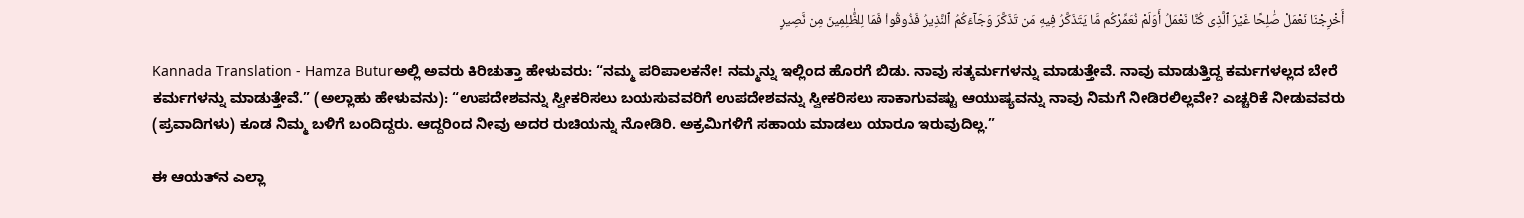أَخْرِجْنَا نَعْمَلْ صَٰلِحًا غَيْرَ ٱلَّذِى كُنَّا نَعْمَلُ أَوَلَمْ نُعَمِّرْكُم مَّا يَتَذَكَّرُ فِيهِ مَن تَذَكَّرَ وَجَآءَكُمُ ٱلنَّذِيرُ فَذُوقُوا۟ فَمَا لِلظَّٰلِمِينَ مِن نَّصِيرٍ

Kannada Translation - Hamza Buturಅಲ್ಲಿ ಅವರು ಕಿರಿಚುತ್ತಾ ಹೇಳುವರು: “ನಮ್ಮ ಪರಿಪಾಲಕನೇ! ನಮ್ಮನ್ನು ಇಲ್ಲಿಂದ ಹೊರಗೆ ಬಿಡು. ನಾವು ಸತ್ಕರ್ಮಗಳನ್ನು ಮಾಡುತ್ತೇವೆ. ನಾವು ಮಾಡುತ್ತಿದ್ದ ಕರ್ಮಗಳಲ್ಲದ ಬೇರೆ ಕರ್ಮಗಳನ್ನು ಮಾಡುತ್ತೇವೆ.” (ಅಲ್ಲಾಹು ಹೇಳುವನು): “ಉಪದೇಶವನ್ನು ಸ್ವೀಕರಿಸಲು ಬಯಸುವವರಿಗೆ ಉಪದೇಶವನ್ನು ಸ್ವೀಕರಿಸಲು ಸಾಕಾಗುವಷ್ಟು ಆಯುಷ್ಯವನ್ನು ನಾವು ನಿಮಗೆ ನೀಡಿರಲಿಲ್ಲವೇ? ಎಚ್ಚರಿಕೆ ನೀಡುವವರು (ಪ್ರವಾದಿಗಳು) ಕೂಡ ನಿಮ್ಮ ಬಳಿಗೆ ಬಂದಿದ್ದರು. ಆದ್ದರಿಂದ ನೀವು ಅದರ ರುಚಿಯನ್ನು ನೋಡಿರಿ. ಅಕ್ರಮಿಗಳಿಗೆ ಸಹಾಯ ಮಾಡಲು ಯಾರೂ ಇರುವುದಿಲ್ಲ.”

ಈ ಆಯತ್‌ನ ಎಲ್ಲಾ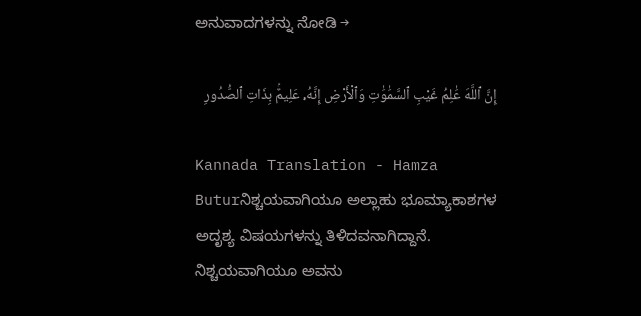ಅನುವಾದಗಳನ್ನು ನೋಡಿ →

إِنَّ ٱللَّهَ عَٰلِمُ غَيْبِ ٱلسَّمَٰوَٰتِ وَٱلْأَرْضِ إِنَّهُۥ عَلِيمٌۢ بِذَاتِ ٱلصُّدُورِ

Kannada Translation - Hamza Buturನಿಶ್ಚಯವಾಗಿಯೂ ಅಲ್ಲಾಹು ಭೂಮ್ಯಾಕಾಶಗಳ ಅದೃಶ್ಯ ವಿಷಯಗಳನ್ನು ತಿಳಿದವನಾಗಿದ್ದಾನೆ. ನಿಶ್ಚಯವಾಗಿಯೂ ಅವನು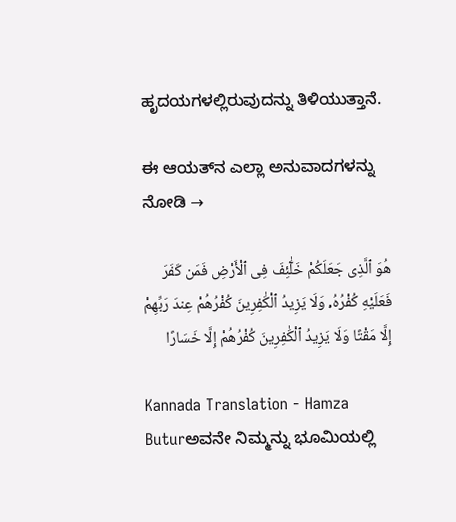ಹೃದಯಗಳಲ್ಲಿರುವುದನ್ನು ತಿಳಿಯುತ್ತಾನೆ.

ಈ ಆಯತ್‌ನ ಎಲ್ಲಾ ಅನುವಾದಗಳನ್ನು ನೋಡಿ →

هُوَ ٱلَّذِى جَعَلَكُمْ خَلَٰٓئِفَ فِى ٱلْأَرْضِ فَمَن كَفَرَ فَعَلَيْهِ كُفْرُهُۥ وَلَا يَزِيدُ ٱلْكَٰفِرِينَ كُفْرُهُمْ عِندَ رَبِّهِمْ إِلَّا مَقْتًا وَلَا يَزِيدُ ٱلْكَٰفِرِينَ كُفْرُهُمْ إِلَّا خَسَارًا

Kannada Translation - Hamza Buturಅವನೇ ನಿಮ್ಮನ್ನು ಭೂಮಿಯಲ್ಲಿ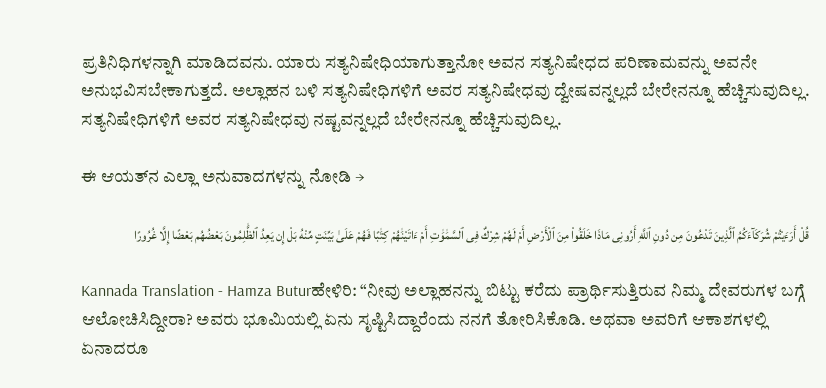ಪ್ರತಿನಿಧಿಗಳನ್ನಾಗಿ ಮಾಡಿದವನು. ಯಾರು ಸತ್ಯನಿಷೇಧಿಯಾಗುತ್ತಾನೋ ಅವನ ಸತ್ಯನಿಷೇಧದ ಪರಿಣಾಮವನ್ನು ಅವನೇ ಅನುಭವಿಸಬೇಕಾಗುತ್ತದೆ. ಅಲ್ಲಾಹನ ಬಳಿ ಸತ್ಯನಿಷೇಧಿಗಳಿಗೆ ಅವರ ಸತ್ಯನಿಷೇಧವು ದ್ವೇಷವನ್ನಲ್ಲದೆ ಬೇರೇನನ್ನೂ ಹೆಚ್ಚಿಸುವುದಿಲ್ಲ. ಸತ್ಯನಿಷೇಧಿಗಳಿಗೆ ಅವರ ಸತ್ಯನಿಷೇಧವು ನಷ್ಟವನ್ನಲ್ಲದೆ ಬೇರೇನನ್ನೂ ಹೆಚ್ಚಿಸುವುದಿಲ್ಲ.

ಈ ಆಯತ್‌ನ ಎಲ್ಲಾ ಅನುವಾದಗಳನ್ನು ನೋಡಿ →

قُلْ أَرَءَيْتُمْ شُرَكَآءَكُمُ ٱلَّذِينَ تَدْعُونَ مِن دُونِ ٱللَّهِ أَرُونِى مَاذَا خَلَقُوا۟ مِنَ ٱلْأَرْضِ أَمْ لَهُمْ شِرْكٌ فِى ٱلسَّمَٰوَٰتِ أَمْ ءَاتَيْنَٰهُمْ كِتَٰبًا فَهُمْ عَلَىٰ بَيِّنَتٍ مِّنْهُ بَلْ إِن يَعِدُ ٱلظَّٰلِمُونَ بَعْضُهُم بَعْضًا إِلَّا غُرُورًا

Kannada Translation - Hamza Buturಹೇಳಿರಿ: “ನೀವು ಅಲ್ಲಾಹನನ್ನು ಬಿಟ್ಟು ಕರೆದು ಪ್ರಾರ್ಥಿಸುತ್ತಿರುವ ನಿಮ್ಮ ದೇವರುಗಳ ಬಗ್ಗೆ ಆಲೋಚಿಸಿದ್ದೀರಾ? ಅವರು ಭೂಮಿಯಲ್ಲಿ ಏನು ಸೃಷ್ಟಿಸಿದ್ದಾರೆಂದು ನನಗೆ ತೋರಿಸಿಕೊಡಿ. ಅಥವಾ ಅವರಿಗೆ ಆಕಾಶಗಳಲ್ಲಿ ಏನಾದರೂ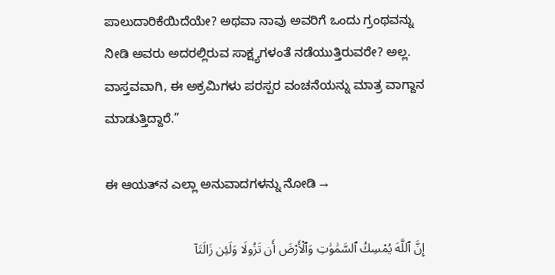ಪಾಲುದಾರಿಕೆಯಿದೆಯೇ? ಅಥವಾ ನಾವು ಅವರಿಗೆ ಒಂದು ಗ್ರಂಥವನ್ನು ನೀಡಿ ಅವರು ಅದರಲ್ಲಿರುವ ಸಾಕ್ಷ್ಯಗಳಂತೆ ನಡೆಯುತ್ತಿರುವರೇ? ಅಲ್ಲ. ವಾಸ್ತವವಾಗಿ, ಈ ಅಕ್ರಮಿಗಳು ಪರಸ್ಪರ ವಂಚನೆಯನ್ನು ಮಾತ್ರ ವಾಗ್ದಾನ ಮಾಡುತ್ತಿದ್ದಾರೆ.”

ಈ ಆಯತ್‌ನ ಎಲ್ಲಾ ಅನುವಾದಗಳನ್ನು ನೋಡಿ →

إِنَّ ٱللَّهَ يُمْسِكُ ٱلسَّمَٰوَٰتِ وَٱلْأَرْضَ أَن تَزُولَا وَلَئِن زَالَتَآ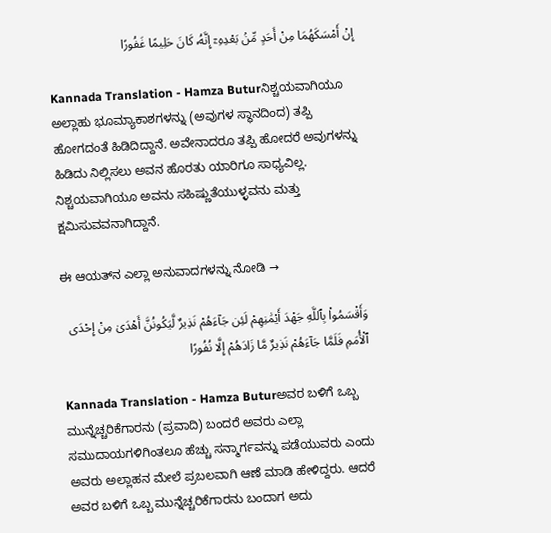إِنْ أَمْسَكَهُمَا مِنْ أَحَدٍ مِّنۢ بَعْدِهِۦٓ إِنَّهُۥ كَانَ حَلِيمًا غَفُورًا

Kannada Translation - Hamza Buturನಿಶ್ಚಯವಾಗಿಯೂ ಅಲ್ಲಾಹು ಭೂಮ್ಯಾಕಾಶಗಳನ್ನು (ಅವುಗಳ ಸ್ಥಾನದಿಂದ) ತಪ್ಪಿ ಹೋಗದಂತೆ ಹಿಡಿದಿದ್ದಾನೆ. ಅವೇನಾದರೂ ತಪ್ಪಿ ಹೋದರೆ ಅವುಗಳನ್ನು ಹಿಡಿದು ನಿಲ್ಲಿಸಲು ಅವನ ಹೊರತು ಯಾರಿಗೂ ಸಾಧ್ಯವಿಲ್ಲ. ನಿಶ್ಚಯವಾಗಿಯೂ ಅವನು ಸಹಿಷ್ಣುತೆಯುಳ್ಳವನು ಮತ್ತು ಕ್ಷಮಿಸುವವನಾಗಿದ್ದಾನೆ.

ಈ ಆಯತ್‌ನ ಎಲ್ಲಾ ಅನುವಾದಗಳನ್ನು ನೋಡಿ →

وَأَقْسَمُوا۟ بِٱللَّهِ جَهْدَ أَيْمَٰنِهِمْ لَئِن جَآءَهُمْ نَذِيرٌ لَّيَكُونُنَّ أَهْدَىٰ مِنْ إِحْدَى ٱلْأُمَمِ فَلَمَّا جَآءَهُمْ نَذِيرٌ مَّا زَادَهُمْ إِلَّا نُفُورًا

Kannada Translation - Hamza Buturಅವರ ಬಳಿಗೆ ಒಬ್ಬ ಮುನ್ನೆಚ್ಚರಿಕೆಗಾರನು (ಪ್ರವಾದಿ) ಬಂದರೆ ಅವರು ಎಲ್ಲಾ ಸಮುದಾಯಗಳಿಗಿಂತಲೂ ಹೆಚ್ಚು ಸನ್ಮಾರ್ಗವನ್ನು ಪಡೆಯುವರು ಎಂದು ಅವರು ಅಲ್ಲಾಹನ ಮೇಲೆ ಪ್ರಬಲವಾಗಿ ಆಣೆ ಮಾಡಿ ಹೇಳಿದ್ದರು. ಆದರೆ ಅವರ ಬಳಿಗೆ ಒಬ್ಬ ಮುನ್ನೆಚ್ಚರಿಕೆಗಾರನು ಬಂದಾಗ ಅದು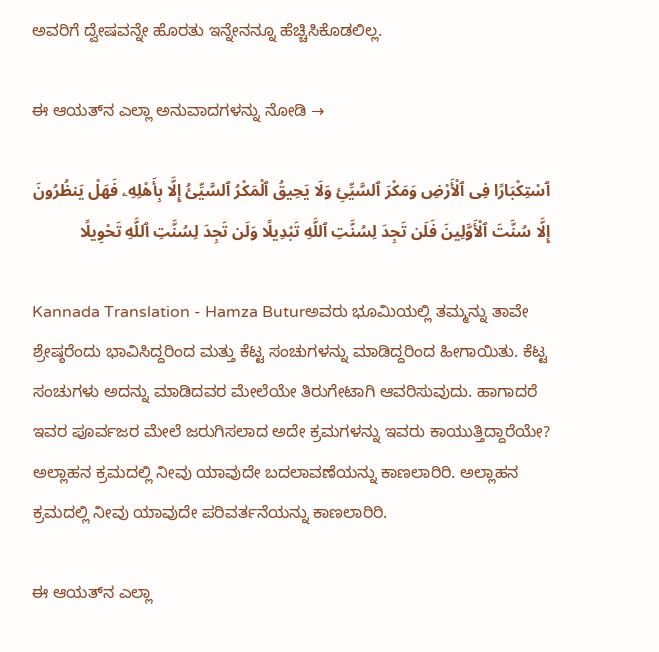ಅವರಿಗೆ ದ್ವೇಷವನ್ನೇ ಹೊರತು ಇನ್ನೇನನ್ನೂ ಹೆಚ್ಚಿಸಿಕೊಡಲಿಲ್ಲ.

ಈ ಆಯತ್‌ನ ಎಲ್ಲಾ ಅನುವಾದಗಳನ್ನು ನೋಡಿ →

ٱسْتِكْبَارًا فِى ٱلْأَرْضِ وَمَكْرَ ٱلسَّيِّئِ وَلَا يَحِيقُ ٱلْمَكْرُ ٱلسَّيِّئُ إِلَّا بِأَهْلِهِۦ فَهَلْ يَنظُرُونَ إِلَّا سُنَّتَ ٱلْأَوَّلِينَ فَلَن تَجِدَ لِسُنَّتِ ٱللَّهِ تَبْدِيلًا وَلَن تَجِدَ لِسُنَّتِ ٱللَّهِ تَحْوِيلًا

Kannada Translation - Hamza Buturಅವರು ಭೂಮಿಯಲ್ಲಿ ತಮ್ಮನ್ನು ತಾವೇ ಶ್ರೇಷ್ಠರೆಂದು ಭಾವಿಸಿದ್ದರಿಂದ ಮತ್ತು ಕೆಟ್ಟ ಸಂಚುಗಳನ್ನು ಮಾಡಿದ್ದರಿಂದ ಹೀಗಾಯಿತು. ಕೆಟ್ಟ ಸಂಚುಗಳು ಅದನ್ನು ಮಾಡಿದವರ ಮೇಲೆಯೇ ತಿರುಗೇಟಾಗಿ ಆವರಿಸುವುದು. ಹಾಗಾದರೆ ಇವರ ಪೂರ್ವಜರ ಮೇಲೆ ಜರುಗಿಸಲಾದ ಅದೇ ಕ್ರಮಗಳನ್ನು ಇವರು ಕಾಯುತ್ತಿದ್ದಾರೆಯೇ? ಅಲ್ಲಾಹನ ಕ್ರಮದಲ್ಲಿ ನೀವು ಯಾವುದೇ ಬದಲಾವಣೆಯನ್ನು ಕಾಣಲಾರಿರಿ. ಅಲ್ಲಾಹನ ಕ್ರಮದಲ್ಲಿ ನೀವು ಯಾವುದೇ ಪರಿವರ್ತನೆಯನ್ನು ಕಾಣಲಾರಿರಿ.

ಈ ಆಯತ್‌ನ ಎಲ್ಲಾ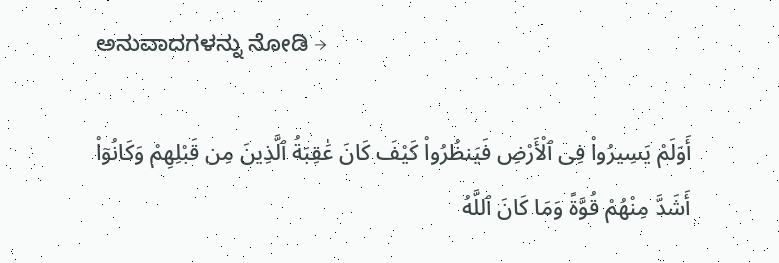ಅನುವಾದಗಳನ್ನು ನೋಡಿ →

أَوَلَمْ يَسِيرُوا۟ فِى ٱلْأَرْضِ فَيَنظُرُوا۟ كَيْفَ كَانَ عَٰقِبَةُ ٱلَّذِينَ مِن قَبْلِهِمْ وَكَانُوٓا۟ أَشَدَّ مِنْهُمْ قُوَّةً وَمَا كَانَ ٱللَّهُ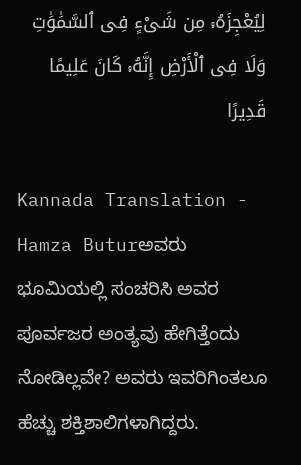لِيُعْجِزَهُۥ مِن شَىْءٍ فِى ٱلسَّمَٰوَٰتِ وَلَا فِى ٱلْأَرْضِ إِنَّهُۥ كَانَ عَلِيمًا قَدِيرًا

Kannada Translation - Hamza Buturಅವರು ಭೂಮಿಯಲ್ಲಿ ಸಂಚರಿಸಿ ಅವರ ಪೂರ್ವಜರ ಅಂತ್ಯವು ಹೇಗಿತ್ತೆಂದು ನೋಡಿಲ್ಲವೇ? ಅವರು ಇವರಿಗಿಂತಲೂ ಹೆಚ್ಚು ಶಕ್ತಿಶಾಲಿಗಳಾಗಿದ್ದರು.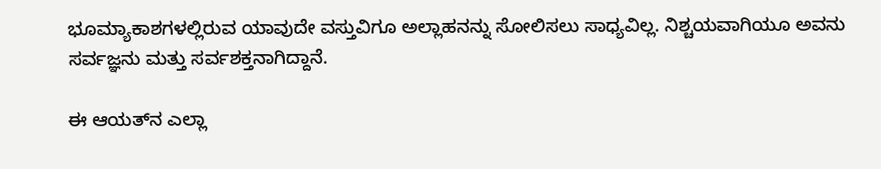ಭೂಮ್ಯಾಕಾಶಗಳಲ್ಲಿರುವ ಯಾವುದೇ ವಸ್ತುವಿಗೂ ಅಲ್ಲಾಹನನ್ನು ಸೋಲಿಸಲು ಸಾಧ್ಯವಿಲ್ಲ. ನಿಶ್ಚಯವಾಗಿಯೂ ಅವನು ಸರ್ವಜ್ಞನು ಮತ್ತು ಸರ್ವಶಕ್ತನಾಗಿದ್ದಾನೆ.

ಈ ಆಯತ್‌ನ ಎಲ್ಲಾ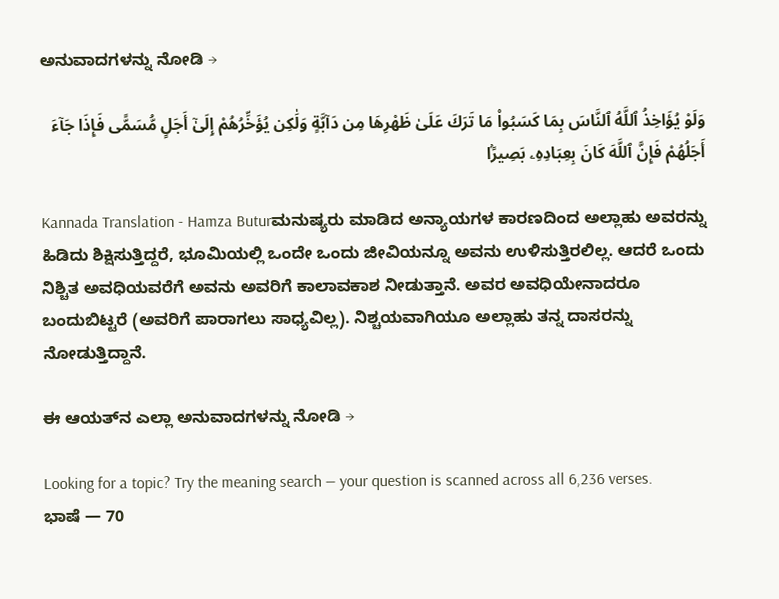ಅನುವಾದಗಳನ್ನು ನೋಡಿ →

وَلَوْ يُؤَاخِذُ ٱللَّهُ ٱلنَّاسَ بِمَا كَسَبُوا۟ مَا تَرَكَ عَلَىٰ ظَهْرِهَا مِن دَآبَّةٍ وَلَٰكِن يُؤَخِّرُهُمْ إِلَىٰٓ أَجَلٍ مُّسَمًّى فَإِذَا جَآءَ أَجَلُهُمْ فَإِنَّ ٱللَّهَ كَانَ بِعِبَادِهِۦ بَصِيرًۢا

Kannada Translation - Hamza Buturಮನುಷ್ಯರು ಮಾಡಿದ ಅನ್ಯಾಯಗಳ ಕಾರಣದಿಂದ ಅಲ್ಲಾಹು ಅವರನ್ನು ಹಿಡಿದು ಶಿಕ್ಷಿಸುತ್ತಿದ್ದರೆ, ಭೂಮಿಯಲ್ಲಿ ಒಂದೇ ಒಂದು ಜೀವಿಯನ್ನೂ ಅವನು ಉಳಿಸುತ್ತಿರಲಿಲ್ಲ. ಆದರೆ ಒಂದು ನಿಶ್ಚಿತ ಅವಧಿಯವರೆಗೆ ಅವನು ಅವರಿಗೆ ಕಾಲಾವಕಾಶ ನೀಡುತ್ತಾನೆ. ಅವರ ಅವಧಿಯೇನಾದರೂ ಬಂದುಬಿಟ್ಟರೆ (ಅವರಿಗೆ ಪಾರಾಗಲು ಸಾಧ್ಯವಿಲ್ಲ). ನಿಶ್ಚಯವಾಗಿಯೂ ಅಲ್ಲಾಹು ತನ್ನ ದಾಸರನ್ನು ನೋಡುತ್ತಿದ್ದಾನೆ.

ಈ ಆಯತ್‌ನ ಎಲ್ಲಾ ಅನುವಾದಗಳನ್ನು ನೋಡಿ →

Looking for a topic? Try the meaning search — your question is scanned across all 6,236 verses.
ಭಾಷೆ — 70